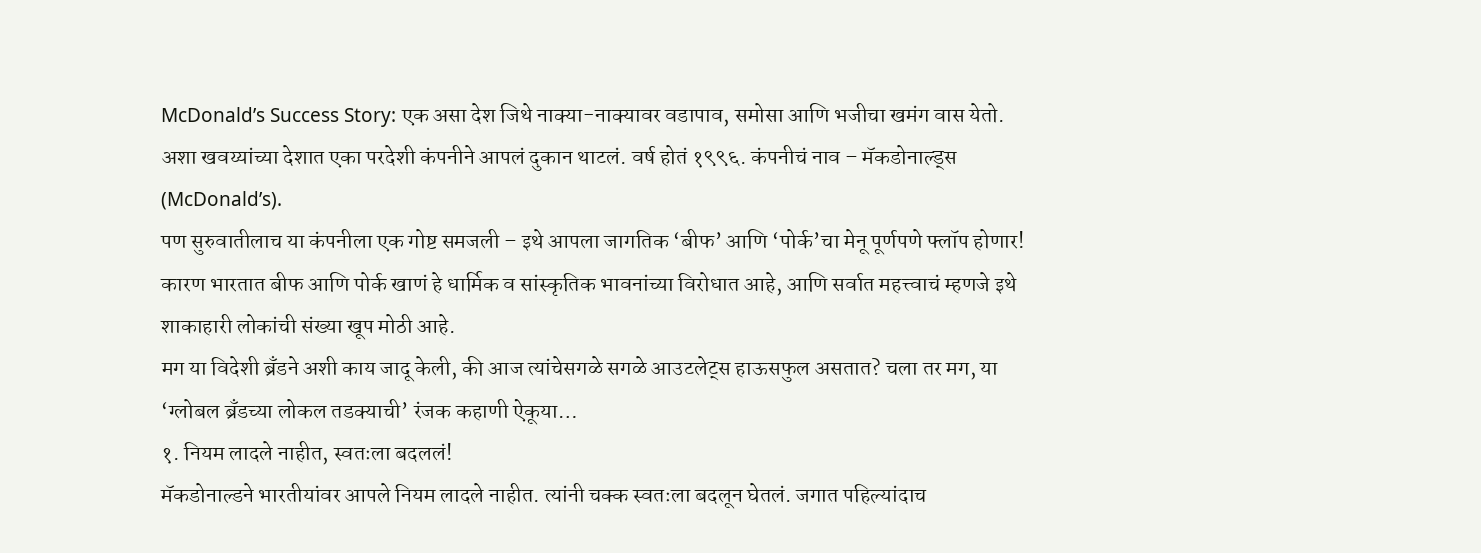McDonald’s Success Story: एक असा देश जिथे नाक्या-नाक्यावर वडापाव, समोसा आणि भजीचा खमंग वास येतो. अशा खवय्यांच्या देशात एका परदेशी कंपनीने आपलं दुकान थाटलं. वर्ष होतं १९९६. कंपनीचं नाव – मॅकडोनाल्ड्स (McDonald’s).
पण सुरुवातीलाच या कंपनीला एक गोष्ट समजली – इथे आपला जागतिक ‘बीफ’ आणि ‘पोर्क’चा मेनू पूर्णपणे फ्लॉप होणार! कारण भारतात बीफ आणि पोर्क खाणं हे धार्मिक व सांस्कृतिक भावनांच्या विरोधात आहे, आणि सर्वात महत्त्वाचं म्हणजे इथे शाकाहारी लोकांची संख्या खूप मोठी आहे.
मग या विदेशी ब्रँडने अशी काय जादू केली, की आज त्यांचेसगळे सगळे आउटलेट्स हाऊसफुल असतात? चला तर मग, या ‘ग्लोबल ब्रँडच्या लोकल तडक्याची’ रंजक कहाणी ऐकूया…
१. नियम लादले नाहीत, स्वतःला बदललं!
मॅकडोनाल्डने भारतीयांवर आपले नियम लादले नाहीत. त्यांनी चक्क स्वतःला बदलून घेतलं. जगात पहिल्यांदाच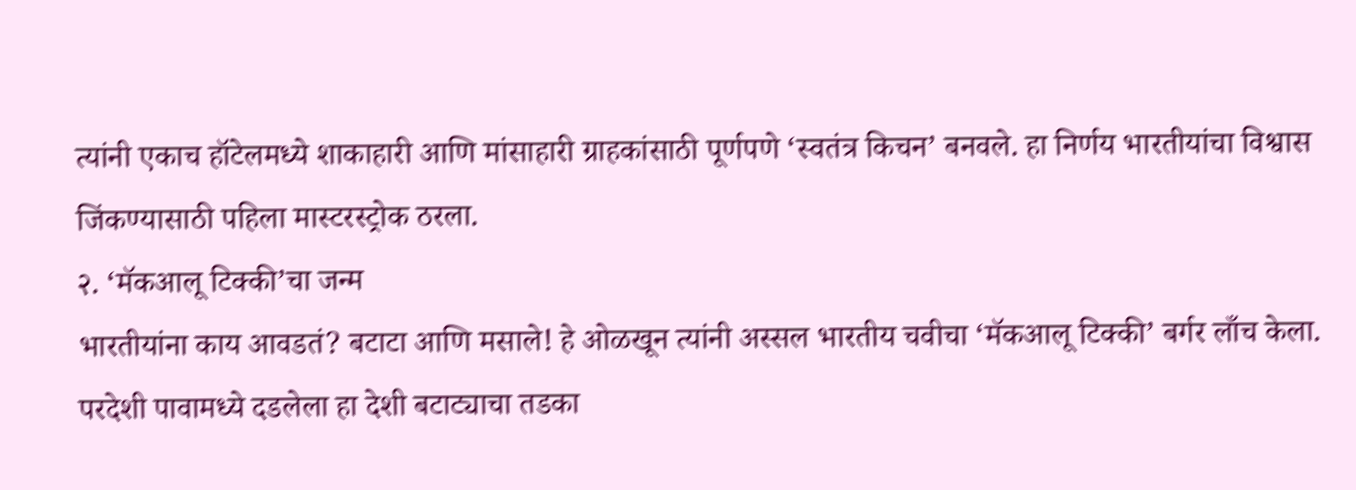त्यांनी एकाच हॉटेलमध्ये शाकाहारी आणि मांसाहारी ग्राहकांसाठी पूर्णपणे ‘स्वतंत्र किचन’ बनवले. हा निर्णय भारतीयांचा विश्वास जिंकण्यासाठी पहिला मास्टरस्ट्रोक ठरला.
२. ‘मॅकआलू टिक्की’चा जन्म
भारतीयांना काय आवडतं? बटाटा आणि मसाले! हे ओळखून त्यांनी अस्सल भारतीय चवीचा ‘मॅकआलू टिक्की’ बर्गर लाँच केला. परदेशी पावामध्ये दडलेला हा देशी बटाट्याचा तडका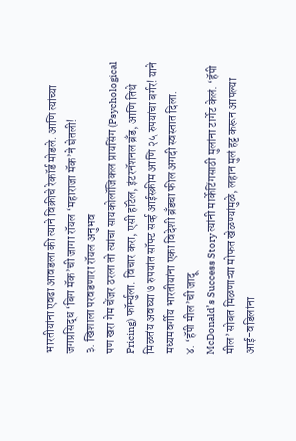भारतीयांना एवढा आवडला की त्याने विक्रीचे रेकॉर्ड मोडले. आणि त्यांच्या जगप्रसिद्ध ‘बिग मॅक’ची जागा रॉयल ‘महाराजा मॅक’ने घेतली!
३. खिशाला परवडणारा रॉयल अनुभव
पण खरा गेम चेंजर ठरला तो त्यांचा सायकोलॉजिकल प्रायसिंग (Psychological Pricing) फॉर्म्युला. विचार करा, एसी हॉटेल, इंटरनॅशनल ब्रँड, आणि तिथे मिळतंय अवघ्या ७ रुपयांत सॉफ्ट सर्व्ह आईस्क्रीम आणि २५ रुपयांचा बर्गर! याने मध्यमवर्गीय भारतीयांना एका विदेशी ब्रँडचा फील अगदी स्वस्तात दिला.
४. ‘हॅपी मील’ची जादू
McDonald’s Success Story त्यांनी मार्केटिंगसाठी मुलांना टार्गेट केलं. ‘हॅपी मील’सोबत मिळणाऱ्या मोफत खेळण्यांमुळे, लहान मुलं हट्ट करून आपल्या आई-वडिलांना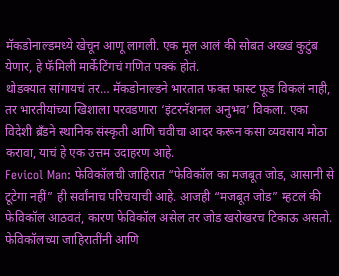मॅकडोनाल्डमध्ये खेचून आणू लागली. एक मूल आलं की सोबत अख्खं कुटुंब येणार, हे फॅमिली मार्केटिंगचं गणित पक्कं होतं.
थोडक्यात सांगायचं तर… मॅकडोनाल्डने भारतात फक्त फास्ट फूड विकलं नाही, तर भारतीयांच्या खिशाला परवडणारा ‘इंटरनॅशनल अनुभव’ विकला. एका विदेशी ब्रँडने स्थानिक संस्कृती आणि चवीचा आदर करून कसा व्यवसाय मोठा करावा, याचं हे एक उत्तम उदाहरण आहे.
Fevicol Man: फेविकॉलची जाहिरात “फेविकॉल का मजबूत जोड, आसानी से टूटेगा नहीं” ही सर्वांनाच परिचयाची आहे. आजही “मजबूत जोड” म्हटलं की फेविकॉल आठवतं, कारण फेविकॉल असेल तर जोड खरोखरच टिकाऊ असतो. फेविकॉलच्या जाहिरातींनी आणि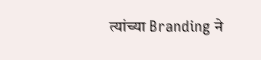त्यांच्या Branding ने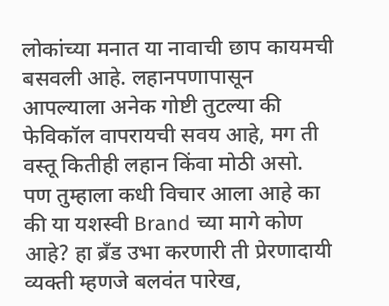लोकांच्या मनात या नावाची छाप कायमची बसवली आहे. लहानपणापासून आपल्याला अनेक गोष्टी तुटल्या की फेविकॉल वापरायची सवय आहे, मग ती वस्तू कितीही लहान किंवा मोठी असो.
पण तुम्हाला कधी विचार आला आहे का की या यशस्वी Brand च्या मागे कोण आहे? हा ब्रँड उभा करणारी ती प्रेरणादायी व्यक्ती म्हणजे बलवंत पारेख,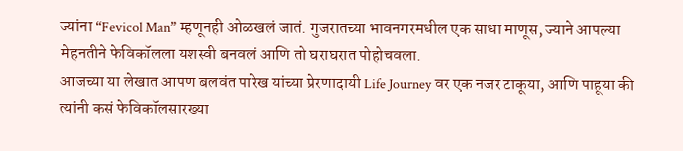ज्यांना “Fevicol Man” म्हणूनही ओळखलं जातं. गुजरातच्या भावनगरमधील एक साधा माणूस, ज्याने आपल्या मेहनतीने फेविकॉलला यशस्वी बनवलं आणि तो घराघरात पोहोचवला.
आजच्या या लेखात आपण बलवंत पारेख यांच्या प्रेरणादायी Life Journey वर एक नजर टाकूया, आणि पाहूया की त्यांनी कसं फेविकॉलसारख्या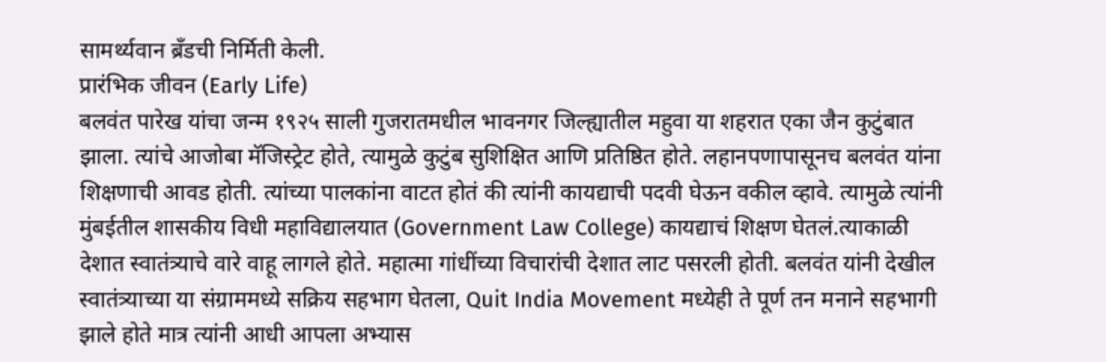सामर्थ्यवान ब्रँडची निर्मिती केली.
प्रारंभिक जीवन (Early Life)
बलवंत पारेख यांचा जन्म १९२५ साली गुजरातमधील भावनगर जिल्ह्यातील महुवा या शहरात एका जैन कुटुंबात झाला. त्यांचे आजोबा मॅजिस्ट्रेट होते, त्यामुळे कुटुंब सुशिक्षित आणि प्रतिष्ठित होते. लहानपणापासूनच बलवंत यांना शिक्षणाची आवड होती. त्यांच्या पालकांना वाटत होतं की त्यांनी कायद्याची पदवी घेऊन वकील व्हावे. त्यामुळे त्यांनी मुंबईतील शासकीय विधी महाविद्यालयात (Government Law College) कायद्याचं शिक्षण घेतलं.त्याकाळी देशात स्वातंत्र्याचे वारे वाहू लागले होते. महात्मा गांधींच्या विचारांची देशात लाट पसरली होती. बलवंत यांनी देखील स्वातंत्र्याच्या या संग्राममध्ये सक्रिय सहभाग घेतला, Quit India Movement मध्येही ते पूर्ण तन मनाने सहभागी झाले होते मात्र त्यांनी आधी आपला अभ्यास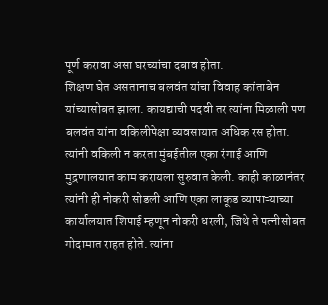पूर्ण करावा असा घरच्यांचा दबाव होता.
शिक्षण घेत असतानाच बलवंत यांचा विवाह कांताबेन यांच्यासोबत झाला. कायद्याची पदवी तर त्यांना मिळाली पण बलवंत यांना वकिलीपेक्षा व्यवसायात अधिक रस होता. त्यांनी वकिली न करता मुंबईतील एका रंगाई आणि मुद्रणालयात काम करायला सुरुवात केली. काही काळानंतर त्यांनी ही नोकरी सोडली आणि एका लाकूड व्यापाऱ्याच्या कार्यालयात शिपाई म्हणून नोकरी धरली, जिथे ते पत्नीसोबत गोदामात राहत होते. त्यांना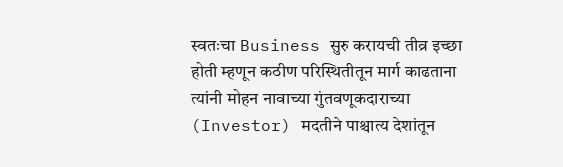स्वतःचा Business सुरु करायची तीव्र इच्छा होती म्हणून कठीण परिस्थितीतून मार्ग काढताना त्यांनी मोहन नावाच्या गुंतवणूकदाराच्या (Investor) मदतीने पाश्चात्य देशांतून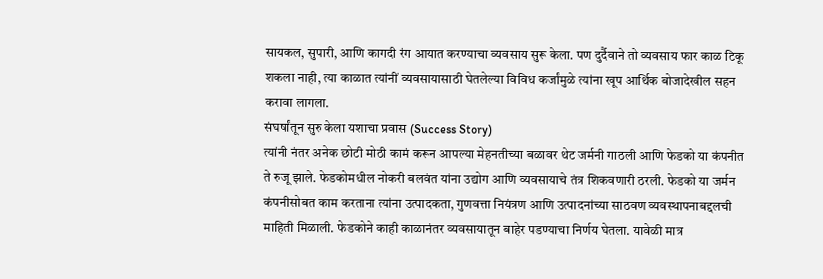सायकल, सुपारी, आणि कागदी रंग आयात करण्याचा व्यवसाय सुरू केला. पण दुर्दैवाने तो व्यवसाय फार काळ टिकू शकला नाही, त्या काळात त्यांनीं व्यवसायासाठी घेतलेल्या विविध कर्जांमुळे त्यांना खूप आर्थिक बोजादेखील सहन करावा लागला.
संघर्षांतून सुरु केला यशाचा प्रवास (Success Story)
त्यांनी नंतर अनेक छोटी मोठी कामं करून आपल्या मेहनतीच्या बळावर थेट जर्मनी गाठली आणि फेडको या कंपनीत ते रुजू झाले. फेडकोमधील नोकरी बलवंत यांना उद्योग आणि व्यवसायाचे तंत्र शिकवणारी ठरली. फेडको या जर्मन कंपनीसोबत काम करताना त्यांना उत्पादकता, गुणवत्ता नियंत्रण आणि उत्पादनांच्या साठवण व्यवस्थापनाबद्दलची माहिती मिळाली. फेडकोने काही काळानंतर व्यवसायातून बाहेर पडण्याचा निर्णय घेतला. यावेळी मात्र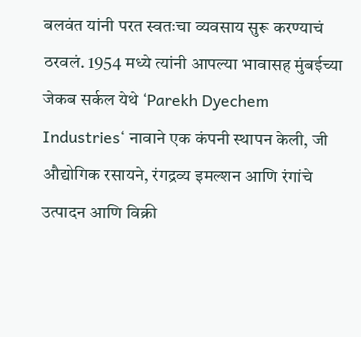बलवंत यांनी परत स्वतःचा व्यवसाय सुरू करण्याचं ठरवलं. 1954 मध्ये त्यांनी आपल्या भावासह मुंबईच्या जेकब सर्कल येथे ‘Parekh Dyechem Industries‘ नावाने एक कंपनी स्थापन केली, जी औद्योगिक रसायने, रंगद्रव्य इमल्शन आणि रंगांचे उत्पादन आणि विक्री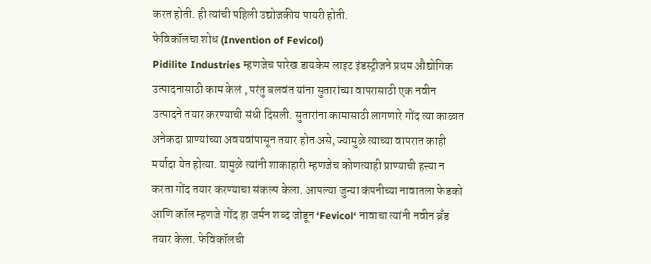करत होती. ही त्यांची पहिली उद्योजकीय पायरी होती.
फेविकॉलचा शोध (Invention of Fevicol)
Pidilite Industries म्हणजेच पारेख डायकेम लाइट इंडस्ट्रीजने प्रथम औद्योगिक उत्पादनासाठी काम केलं , परंतु बलवंत यांना सुतारांच्या वापरासाठी एक नवीन उत्पादने तयार करण्याची संधी दिसली. सुतारांना कामासाठी लागणारे गोंद त्या काळात अनेकदा प्राण्यांच्या अवयवांपासून तयार होत असे, ज्यामुळे त्याच्या वापरात काही मर्यादा येत होत्या. यामुळे त्यांनी शाकाहारी म्हणजेच कोणत्याही प्राण्याची हत्त्या न करता गोंद तयार करण्याचा संकल्प केला. आपल्या जुन्या कंपनीच्या नावातला फेडको आणि कॉल म्हणजे गोंद हा जर्मन शब्द जोडून ‘Fevicol‘ नावाचा त्यांनी नवीन ब्रँड तयार केला. फेविकॉलची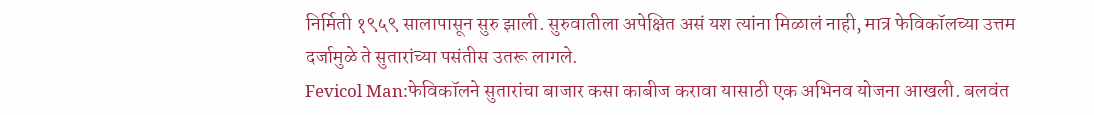निर्मिती १९५९ सालापासून सुरु झाली. सुरुवातीला अपेक्षित असं यश त्यांना मिळालं नाही, मात्र फेविकॉलच्या उत्तम दर्जामुळे ते सुतारांच्या पसंतीस उतरू लागले.
Fevicol Man:फेविकॉलने सुतारांचा बाजार कसा काबीज करावा यासाठी एक अभिनव योजना आखली. बलवंत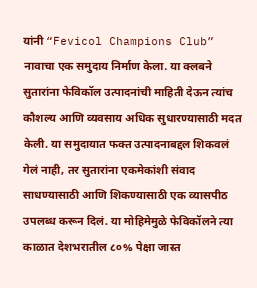यांनी “Fevicol Champions Club” नावाचा एक समुदाय निर्माण केला. या क्लबने सुतारांना फेविकॉल उत्पादनांची माहिती देऊन त्यांच कौशल्य आणि व्यवसाय अधिक सुधारण्यासाठी मदत केली. या समुदायात फक्त उत्पादनाबद्दल शिकवलं गेलं नाही, तर सुतारांना एकमेकांशी संवाद साधण्यासाठी आणि शिकण्यासाठी एक व्यासपीठ उपलब्ध करून दिलं. या मोहिमेमुळे फेविकॉलने त्या काळात देशभरातील ८०% पेक्षा जास्त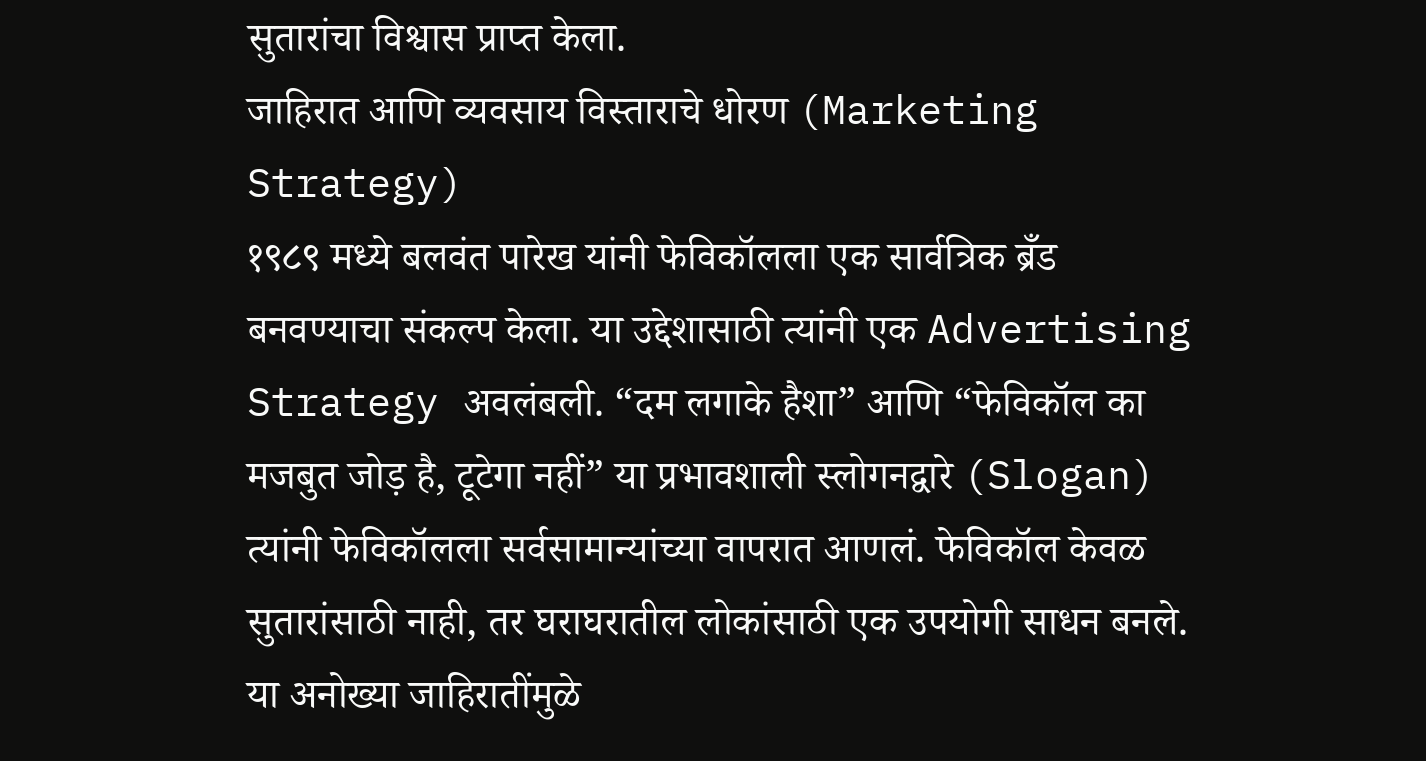सुतारांचा विश्वास प्राप्त केला.
जाहिरात आणि व्यवसाय विस्ताराचे धोरण (Marketing Strategy)
१९८९ मध्ये बलवंत पारेख यांनी फेविकॉलला एक सार्वत्रिक ब्रँड बनवण्याचा संकल्प केला. या उद्देशासाठी त्यांनी एक Advertising Strategy अवलंबली. “दम लगाके हैशा” आणि “फेविकॉल का मजबुत जोड़ है, टूटेगा नहीं” या प्रभावशाली स्लोगनद्वारे (Slogan) त्यांनी फेविकॉलला सर्वसामान्यांच्या वापरात आणलं. फेविकॉल केवळ सुतारांसाठी नाही, तर घराघरातील लोकांसाठी एक उपयोगी साधन बनले. या अनोख्या जाहिरातींमुळे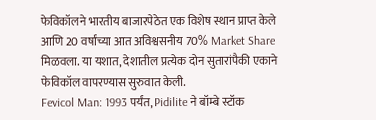फेविकॉलने भारतीय बाजारपेठेत एक विशेष स्थान प्राप्त केले आणि 20 वर्षांच्या आत अविश्वसनीय 70% Market Share मिळवला. या यशात, देशातील प्रत्येक दोन सुतारांपैकी एकाने फेविकॉल वापरण्यास सुरुवात केली.
Fevicol Man: 1993 पर्यंत, Pidilite ने बॉम्बे स्टॉक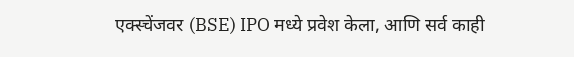एक्स्चेंजवर (BSE) IPO मध्ये प्रवेश केला, आणि सर्व काही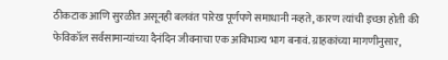ठीकटाक आणि सुरळीत असूनही बलवंत पारेख पूर्णपणे समाधानी नव्हते, कारण त्यांची इच्छा होती की फेविकॉल सर्वसामान्यांच्या दैनंदिन जीवनाचा एक अविभाज्य भाग बनावं. ग्राहकांच्या मागणीनुसार,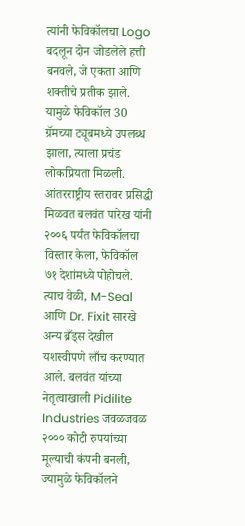त्यांनी फेविकॉलचा Logo बदलून दोन जोडलेले हत्ती बनवले, जे एकता आणि शक्तीचे प्रतीक झाले. यामुळे फेविकॉल 30 ग्रॅमच्या ट्यूबमध्ये उपलब्ध झाला, त्याला प्रचंड लोकप्रियता मिळली.
आंतरराष्ट्रीय स्तरावर प्रसिद्धी मिळवत बलवंत पारेख यांनी २००६ पर्यंत फेविकॉलचा विस्तार केला, फेविकॉल ७१ देशांमध्ये पोहोचले. त्याच वेळी, M-Seal आणि Dr. Fixit सारखे अन्य ब्रँड्स देखील यशस्वीपणे लाँच करण्यात आले. बलवंत यांच्या नेतृत्वाखाली Pidilite Industries जवळजवळ २००० कोटी रुपयांच्या मूल्याची कंपनी बनली, ज्यामुळे फेविकॉलने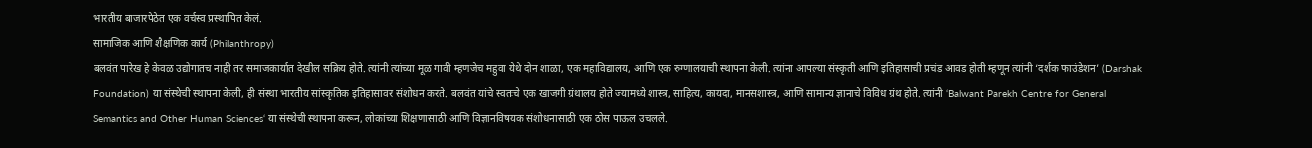भारतीय बाजारपेठेत एक वर्चस्व प्रस्थापित केलं.
सामाजिक आणि शैक्षणिक कार्य (Philanthropy)
बलवंत पारेख हे केवळ उद्योगातच नाही तर समाजकार्यात देखील सक्रिय होते. त्यांनी त्यांच्या मूळ गावी म्हणजेच महुवा येथे दोन शाळा, एक महाविद्यालय, आणि एक रुग्णालयाची स्थापना केली. त्यांना आपल्या संस्कृती आणि इतिहासाची प्रचंड आवड होती म्हणून त्यांनी ‘दर्शक फाउंडेशन’ (Darshak Foundation) या संस्थेची स्थापना केली, ही संस्था भारतीय सांस्कृतिक इतिहासावर संशोधन करते. बलवंत यांचे स्वतःचे एक खाजगी ग्रंथालय होते ज्यामध्ये शास्त्र, साहित्य, कायदा, मानसशास्त्र, आणि सामान्य ज्ञानाचे विविध ग्रंथ होते. त्यांनी ‘Balwant Parekh Centre for General Semantics and Other Human Sciences‘ या संस्थेची स्थापना करून, लोकांच्या शिक्षणासाठी आणि विज्ञानविषयक संशोधनासाठी एक ठोस पाऊल उचलले.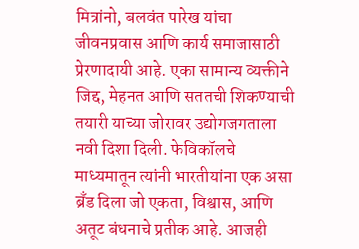मित्रांनो, बलवंत पारेख यांचा जीवनप्रवास आणि कार्य समाजासाठी प्रेरणादायी आहे. एका सामान्य व्यक्तीने जिद्द, मेहनत आणि सततची शिकण्याची तयारी याच्या जोरावर उद्योगजगताला नवी दिशा दिली. फेविकॉलचे माध्यमातून त्यांनी भारतीयांना एक असा ब्रँड दिला जो एकता, विश्वास, आणि अतूट बंधनाचे प्रतीक आहे. आजही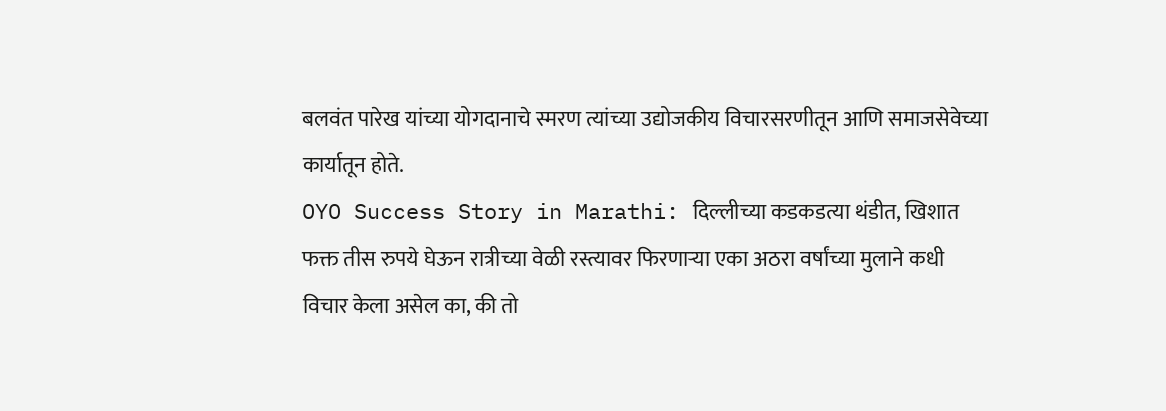बलवंत पारेख यांच्या योगदानाचे स्मरण त्यांच्या उद्योजकीय विचारसरणीतून आणि समाजसेवेच्या कार्यातून होते.
OYO Success Story in Marathi: दिल्लीच्या कडकडत्या थंडीत, खिशात फक्त तीस रुपये घेऊन रात्रीच्या वेळी रस्त्यावर फिरणाऱ्या एका अठरा वर्षांच्या मुलाने कधी विचार केला असेल का, की तो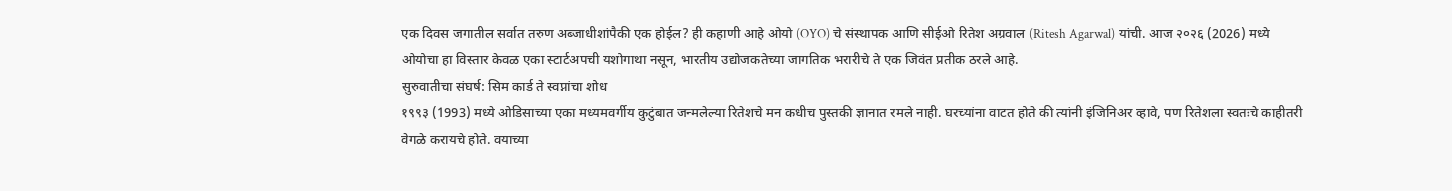एक दिवस जगातील सर्वात तरुण अब्जाधीशांपैकी एक होईल? ही कहाणी आहे ओयो (OYO) चे संस्थापक आणि सीईओ रितेश अग्रवाल (Ritesh Agarwal) यांची. आज २०२६ (2026) मध्ये ओयोचा हा विस्तार केवळ एका स्टार्टअपची यशोगाथा नसून, भारतीय उद्योजकतेच्या जागतिक भरारीचे ते एक जिवंत प्रतीक ठरले आहे.
सुरुवातीचा संघर्ष: सिम कार्ड ते स्वप्नांचा शोध
१९९३ (1993) मध्ये ओडिसाच्या एका मध्यमवर्गीय कुटुंबात जन्मलेल्या रितेशचे मन कधीच पुस्तकी ज्ञानात रमले नाही. घरच्यांना वाटत होते की त्यांनी इंजिनिअर व्हावे, पण रितेशला स्वतःचे काहीतरी वेगळे करायचे होते. वयाच्या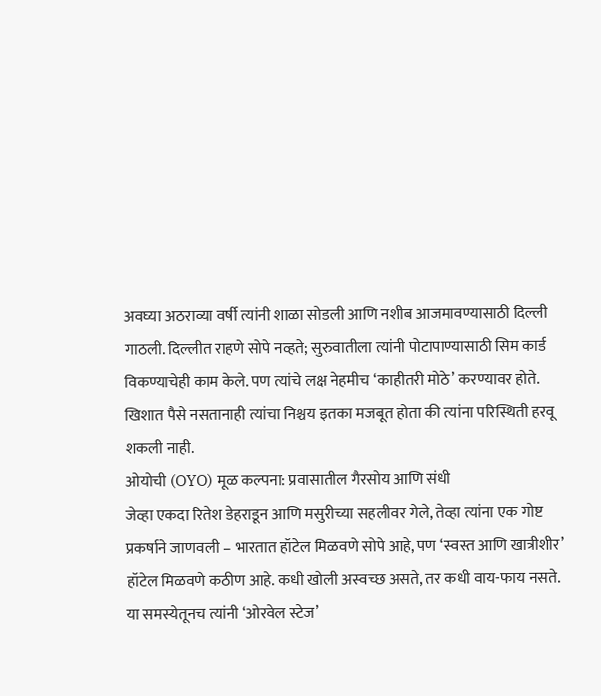अवघ्या अठराव्या वर्षी त्यांनी शाळा सोडली आणि नशीब आजमावण्यासाठी दिल्ली गाठली. दिल्लीत राहणे सोपे नव्हते; सुरुवातीला त्यांनी पोटापाण्यासाठी सिम कार्ड विकण्याचेही काम केले. पण त्यांचे लक्ष नेहमीच ‘काहीतरी मोठे’ करण्यावर होते. खिशात पैसे नसतानाही त्यांचा निश्चय इतका मजबूत होता की त्यांना परिस्थिती हरवू शकली नाही.
ओयोची (OYO) मूळ कल्पना: प्रवासातील गैरसोय आणि संधी
जेव्हा एकदा रितेश डेहराडून आणि मसुरीच्या सहलीवर गेले, तेव्हा त्यांना एक गोष्ट प्रकर्षाने जाणवली – भारतात हॉटेल मिळवणे सोपे आहे, पण ‘स्वस्त आणि खात्रीशीर’ हॉटेल मिळवणे कठीण आहे. कधी खोली अस्वच्छ असते, तर कधी वाय-फाय नसते. या समस्येतूनच त्यांनी ‘ओरवेल स्टेज’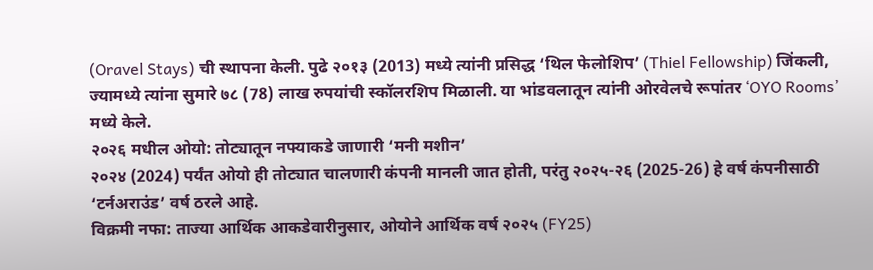(Oravel Stays) ची स्थापना केली. पुढे २०१३ (2013) मध्ये त्यांनी प्रसिद्ध ‘थिल फेलोशिप’ (Thiel Fellowship) जिंकली, ज्यामध्ये त्यांना सुमारे ७८ (78) लाख रुपयांची स्कॉलरशिप मिळाली. या भांडवलातून त्यांनी ओरवेलचे रूपांतर ‘OYO Rooms’ मध्ये केले.
२०२६ मधील ओयो: तोट्यातून नफ्याकडे जाणारी ‘मनी मशीन’
२०२४ (2024) पर्यंत ओयो ही तोट्यात चालणारी कंपनी मानली जात होती, परंतु २०२५-२६ (2025-26) हे वर्ष कंपनीसाठी ‘टर्नअराउंड’ वर्ष ठरले आहे.
विक्रमी नफा: ताज्या आर्थिक आकडेवारीनुसार, ओयोने आर्थिक वर्ष २०२५ (FY25)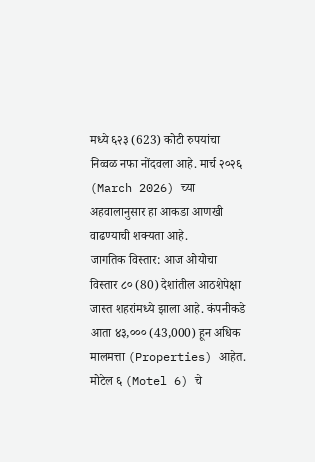मध्ये ६२३ (623) कोटी रुपयांचा निव्वळ नफा नोंदवला आहे. मार्च २०२६ (March 2026) च्या अहवालानुसार हा आकडा आणखी वाढण्याची शक्यता आहे.
जागतिक विस्तार: आज ओयोचा विस्तार ८० (80) देशांतील आठशेपेक्षा जास्त शहरांमध्ये झाला आहे. कंपनीकडे आता ४३,००० (43,000) हून अधिक मालमत्ता (Properties) आहेत.
मोटेल ६ (Motel 6) चे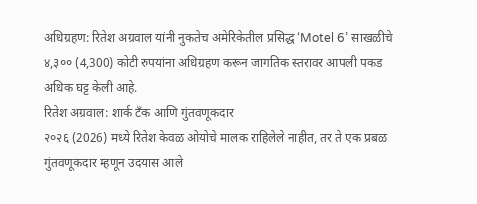अधिग्रहण: रितेश अग्रवाल यांनी नुकतेच अमेरिकेतील प्रसिद्ध ‘Motel 6’ साखळीचे ४,३०० (4,300) कोटी रुपयांना अधिग्रहण करून जागतिक स्तरावर आपली पकड अधिक घट्ट केली आहे.
रितेश अग्रवाल: शार्क टँक आणि गुंतवणूकदार
२०२६ (2026) मध्ये रितेश केवळ ओयोचे मालक राहिलेले नाहीत, तर ते एक प्रबळ गुंतवणूकदार म्हणून उदयास आले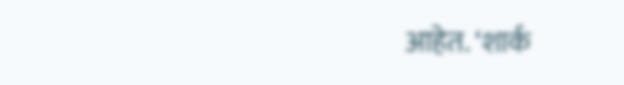आहेत. ‘शार्क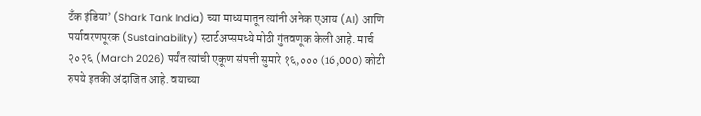टँक इंडिया’ (Shark Tank India) च्या माध्यमातून त्यांनी अनेक एआय (AI) आणि पर्यावरणपूरक (Sustainability) स्टार्टअप्समध्ये मोठी गुंतवणूक केली आहे. मार्च २०२६ (March 2026) पर्यंत त्यांची एकूण संपत्ती सुमारे १६,००० (16,000) कोटी रुपये इतकी अंदाजित आहे. वयाच्या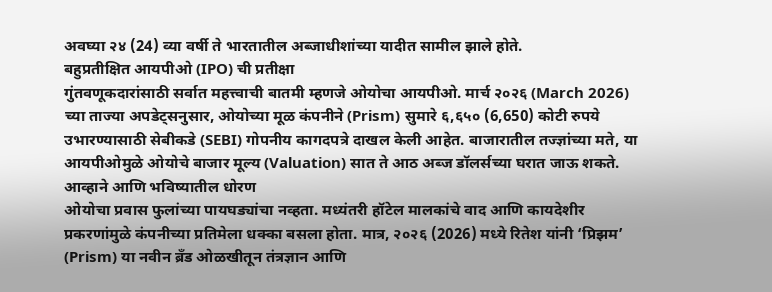अवघ्या २४ (24) व्या वर्षी ते भारतातील अब्जाधीशांच्या यादीत सामील झाले होते.
बहुप्रतीक्षित आयपीओ (IPO) ची प्रतीक्षा
गुंतवणूकदारांसाठी सर्वात महत्त्वाची बातमी म्हणजे ओयोचा आयपीओ. मार्च २०२६ (March 2026) च्या ताज्या अपडेट्सनुसार, ओयोच्या मूळ कंपनीने (Prism) सुमारे ६,६५० (6,650) कोटी रुपये उभारण्यासाठी सेबीकडे (SEBI) गोपनीय कागदपत्रे दाखल केली आहेत. बाजारातील तज्ज्ञांच्या मते, या आयपीओमुळे ओयोचे बाजार मूल्य (Valuation) सात ते आठ अब्ज डॉलर्सच्या घरात जाऊ शकते.
आव्हाने आणि भविष्यातील धोरण
ओयोचा प्रवास फुलांच्या पायघड्यांचा नव्हता. मध्यंतरी हॉटेल मालकांचे वाद आणि कायदेशीर प्रकरणांमुळे कंपनीच्या प्रतिमेला धक्का बसला होता. मात्र, २०२६ (2026) मध्ये रितेश यांनी ‘प्रिझम’ (Prism) या नवीन ब्रँड ओळखीतून तंत्रज्ञान आणि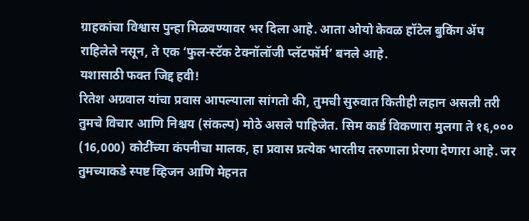ग्राहकांचा विश्वास पुन्हा मिळवण्यावर भर दिला आहे. आता ओयो केवळ हॉटेल बुकिंग ॲप राहिलेले नसून, ते एक ‘फुल-स्टॅक टेक्नॉलॉजी प्लॅटफॉर्म’ बनले आहे.
यशासाठी फक्त जिद्द हवी!
रितेश अग्रवाल यांचा प्रवास आपल्याला सांगतो की, तुमची सुरुवात कितीही लहान असली तरी तुमचे विचार आणि निश्चय (संकल्प) मोठे असले पाहिजेत. सिम कार्ड विकणारा मुलगा ते १६,००० (16,000) कोटींच्या कंपनीचा मालक, हा प्रवास प्रत्येक भारतीय तरुणाला प्रेरणा देणारा आहे. जर तुमच्याकडे स्पष्ट व्हिजन आणि मेहनत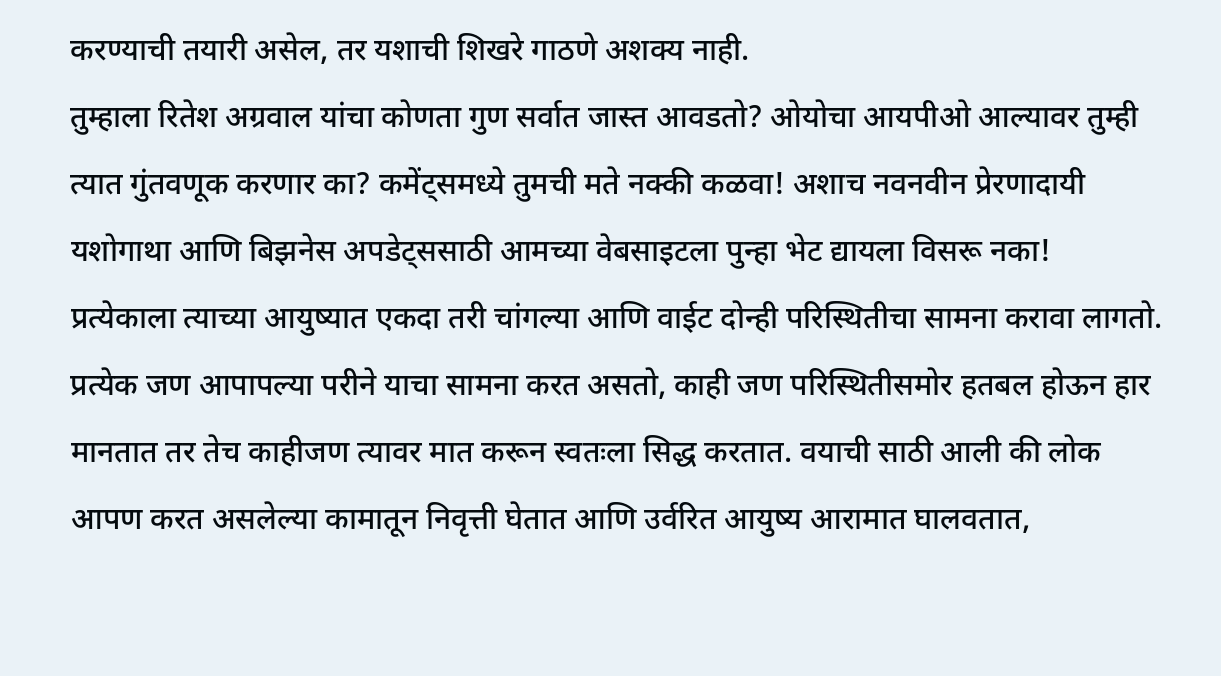करण्याची तयारी असेल, तर यशाची शिखरे गाठणे अशक्य नाही.
तुम्हाला रितेश अग्रवाल यांचा कोणता गुण सर्वात जास्त आवडतो? ओयोचा आयपीओ आल्यावर तुम्ही त्यात गुंतवणूक करणार का? कमेंट्समध्ये तुमची मते नक्की कळवा! अशाच नवनवीन प्रेरणादायी यशोगाथा आणि बिझनेस अपडेट्ससाठी आमच्या वेबसाइटला पुन्हा भेट द्यायला विसरू नका!
प्रत्येकाला त्याच्या आयुष्यात एकदा तरी चांगल्या आणि वाईट दोन्ही परिस्थितीचा सामना करावा लागतो. प्रत्येक जण आपापल्या परीने याचा सामना करत असतो, काही जण परिस्थितीसमोर हतबल होऊन हार मानतात तर तेच काहीजण त्यावर मात करून स्वतःला सिद्ध करतात. वयाची साठी आली की लोक आपण करत असलेल्या कामातून निवृत्ती घेतात आणि उर्वरित आयुष्य आरामात घालवतात,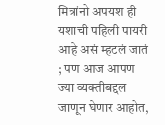मित्रांनो अपयश ही यशाची पहिली पायरी आहे असं म्हटलं जातं ; पण आज आपण ज्या व्यक्तीबद्दल जाणून घेणार आहोत,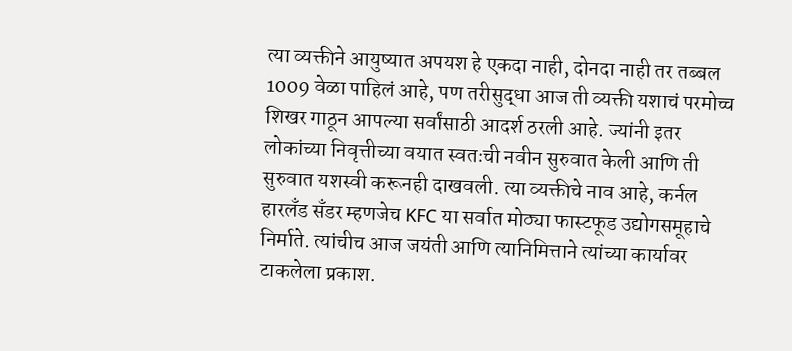त्या व्यक्तीने आयुष्यात अपयश हे एकदा नाही, दोनदा नाही तर तब्बल 1009 वेळा पाहिलं आहे, पण तरीसुद्धा आज ती व्यक्ती यशाचं परमोच्च शिखर गाठून आपल्या सर्वांसाठी आदर्श ठरली आहे. ज्यांनी इतर लोकांच्या निवृत्तीच्या वयात स्वतःची नवीन सुरुवात केली आणि ती सुरुवात यशस्वी करूनही दाखवली. त्या व्यक्तीचे नाव आहे, कर्नल हारलँड सॅंडर म्हणजेच KFC या सर्वात मोठ्या फास्टफूड उद्योगसमूहाचे निर्माते. त्यांचीच आज जयंती आणि त्यानिमित्ताने त्यांच्या कार्यावर टाकलेला प्रकाश.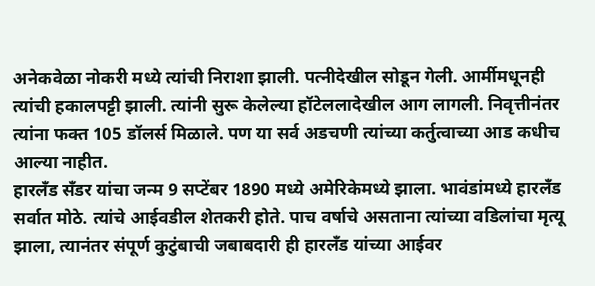अनेकवेळा नोकरी मध्ये त्यांची निराशा झाली. पत्नीदेखील सोडून गेली. आर्मीमधूनही त्यांची हकालपट्टी झाली. त्यांनी सुरू केलेल्या हॉटेललादेखील आग लागली. निवृत्तीनंतर त्यांना फक्त 105 डॉलर्स मिळाले. पण या सर्व अडचणी त्यांच्या कर्तुत्वाच्या आड कधीच आल्या नाहीत.
हारलँड सॅंडर यांचा जन्म 9 सप्टेंबर 1890 मध्ये अमेरिकेमध्ये झाला. भावंडांमध्ये हारलँड सर्वात मोठे. त्यांचे आईवडील शेतकरी होते. पाच वर्षाचे असताना त्यांच्या वडिलांचा मृत्यू झाला, त्यानंतर संपूर्ण कुटुंबाची जबाबदारी ही हारलँड यांच्या आईवर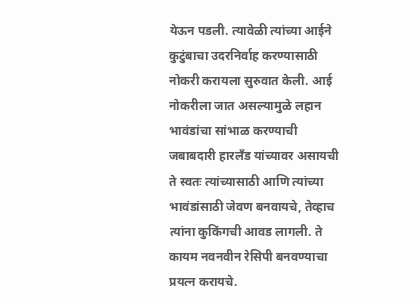येऊन पडली. त्यावेळी त्यांच्या आईने कुटुंबाचा उदरनिर्वाह करण्यासाठी नोकरी करायला सुरुवात केली. आई नोकरीला जात असल्यामुळे लहान भावंडांचा सांभाळ करण्याची जबाबदारी हारलँड यांच्यावर असायची ते स्वतः त्यांच्यासाठी आणि त्यांच्या भावंडांसाठी जेवण बनवायचे, तेव्हाच त्यांना कुकिंगची आवड लागली. ते कायम नवनवीन रेसिपी बनवण्याचा प्रयत्न करायचे.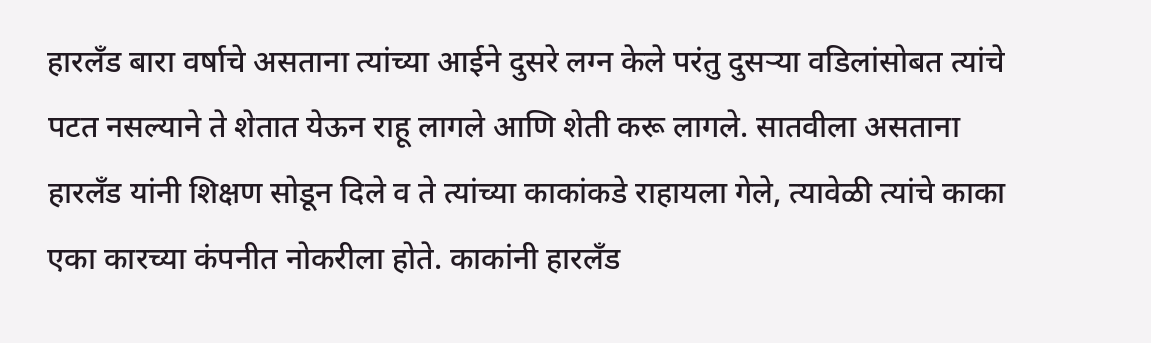हारलँड बारा वर्षाचे असताना त्यांच्या आईने दुसरे लग्न केले परंतु दुसऱ्या वडिलांसोबत त्यांचे पटत नसल्याने ते शेतात येऊन राहू लागले आणि शेती करू लागले. सातवीला असताना हारलँड यांनी शिक्षण सोडून दिले व ते त्यांच्या काकांकडे राहायला गेले, त्यावेळी त्यांचे काका एका कारच्या कंपनीत नोकरीला होते. काकांनी हारलँड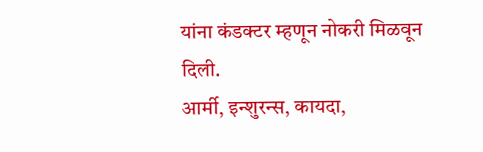यांना कंडक्टर म्हणून नोकरी मिळवून दिली.
आर्मी, इन्शुरन्स, कायदा,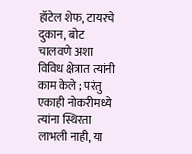हॉटेल शेफ, टायरचे दुकान, बोट चालवणे अशा विविध क्षेत्रात त्यांनी काम केले ; परंतु एकाही नोकरीमध्ये त्यांना स्थिरता लाभली नाही, या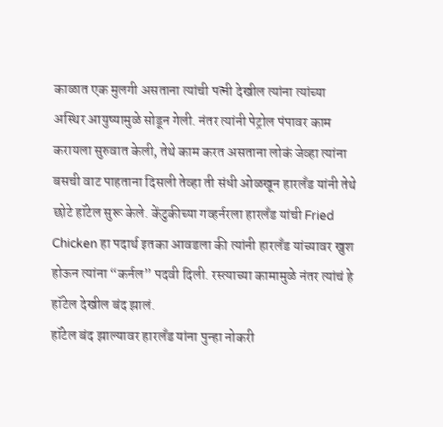काळात एक मुलगी असताना त्यांची पत्नी देखील त्यांना त्यांच्या अस्थिर आयुष्यामुळे सोडून गेली. नंतर त्यांनी पेट्रोल पंपावर काम करायला सुरुवात केली, तेथे काम करत असताना लोकं जेव्हा त्यांना बसची वाट पाहताना दिसली तेव्हा ती संधी ओळखून हारलँड यांनी तेथे छोटे हॉटेल सुरू केले. केंटुकीच्या गव्हर्नरला हारलँड यांची Fried Chicken हा पदार्थ इतका आवडला की त्यांनी हारलँड यांच्यावर खुश होऊन त्यांना “कर्नल” पदवी दिली. रस्त्याच्या कामामुळे नंतर त्यांचं हे हॉटेल देखील बंद झालं.
हॉटेल बंद झाल्यावर हारलॅंड यांना पुन्हा नोकरी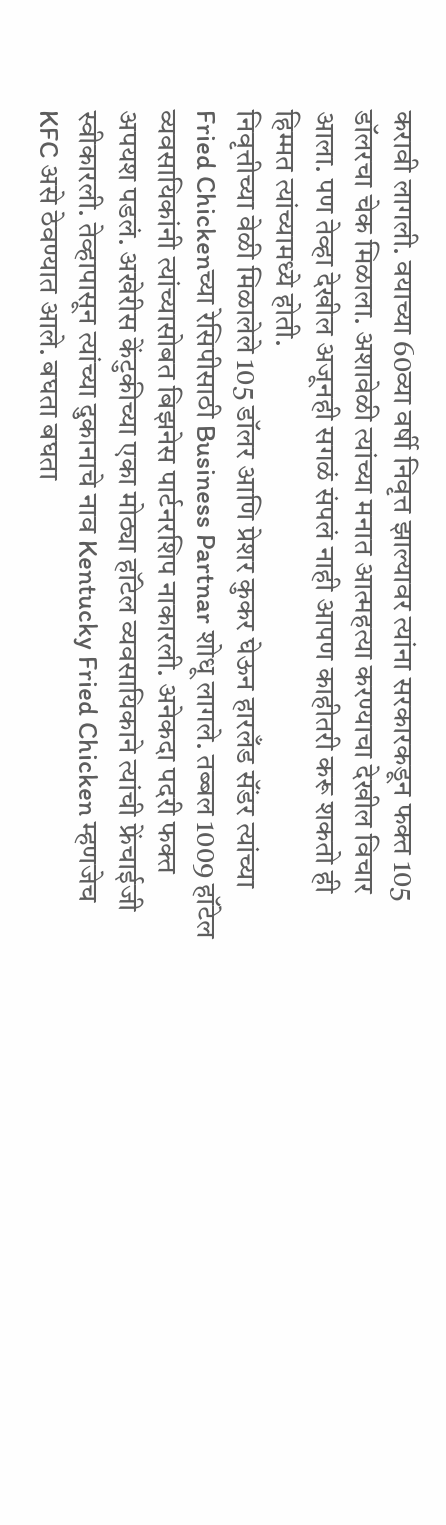करावी लागली. वयाच्या 60व्या वर्षी निवृत्त झाल्यावर त्यांना सरकारकडून फक्त 105 डॉलरचा चेक मिळाला. अशावेळी त्यांच्या मनात आत्महत्या करण्याचा देखील विचार आला. पण तेव्हा देखील अजूनही सगळं संपलं नाही आपण काहीतरी करू शकतो ही हिम्मत त्यांच्यामध्ये होती.
निवृत्तीच्या वेळी मिळालेले 105 डॉलर आणि प्रेशर कुकर घेऊन हारलँड सॅंडर त्यांच्या Fried Chickenच्या रेसिपीसाठी Business Partnar शोधू लागले. तब्बल 1009 हॉटेल व्यवसायिकांनी त्यांच्यासोबत बिझनेस पार्टनरशिप नाकारली. अनेकदा पदरी फक्त अपयश पडलं. अखेरीस केंटुकीच्या एका मोठ्या हॉटेल व्यवसायिकाने त्यांची फ्रेंचाईजी स्वीकारली. तेव्हापासून त्यांच्या दुकानाचे नाव Kentucky Fried Chicken म्हणजेच KFC असे ठेवण्यात आले. बघता बघता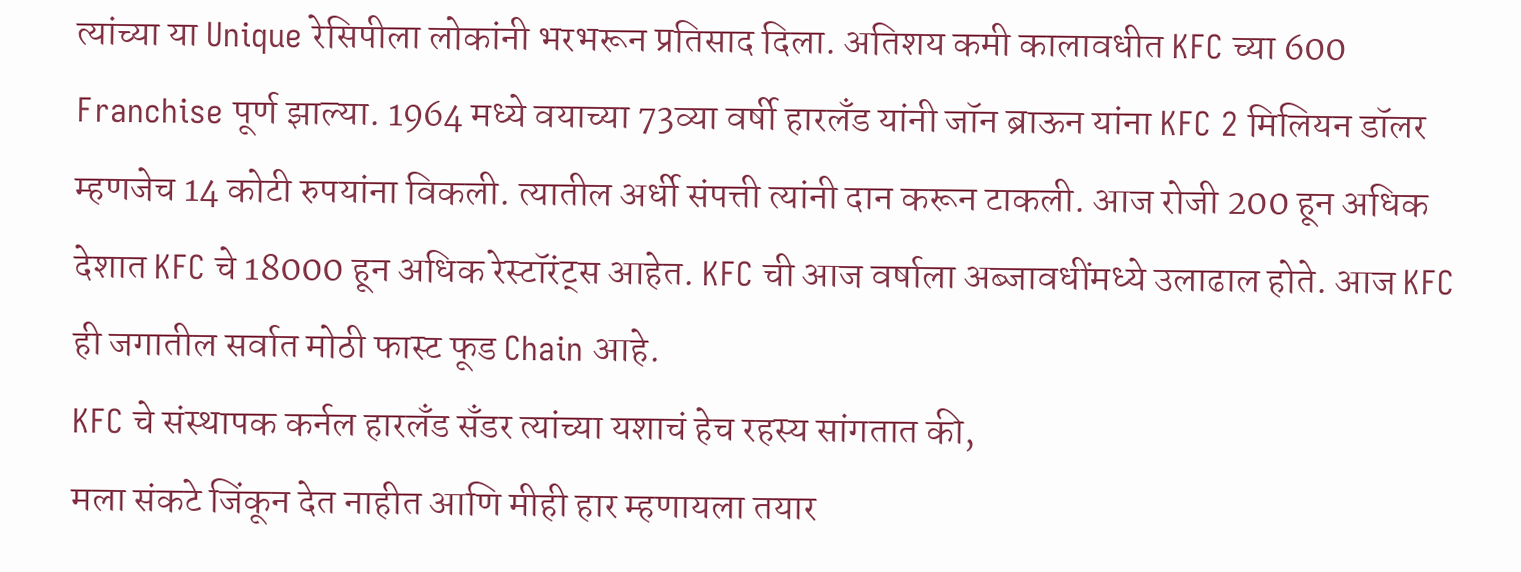त्यांच्या या Unique रेसिपीला लोकांनी भरभरून प्रतिसाद दिला. अतिशय कमी कालावधीत KFC च्या 600 Franchise पूर्ण झाल्या. 1964 मध्ये वयाच्या 73व्या वर्षी हारलँड यांनी जॉन ब्राऊन यांना KFC 2 मिलियन डॉलर म्हणजेच 14 कोटी रुपयांना विकली. त्यातील अर्धी संपत्ती त्यांनी दान करून टाकली. आज रोजी 200 हून अधिक देशात KFC चे 18000 हून अधिक रेस्टॉरंट्स आहेत. KFC ची आज वर्षाला अब्जावधींमध्ये उलाढाल होते. आज KFC ही जगातील सर्वात मोठी फास्ट फूड Chain आहे.
KFC चे संस्थापक कर्नल हारलँड सॅंडर त्यांच्या यशाचं हेच रहस्य सांगतात की,
मला संकटे जिंकून देत नाहीत आणि मीही हार म्हणायला तयार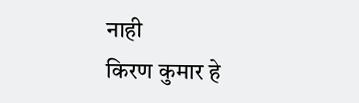नाही
किरण कुमार हे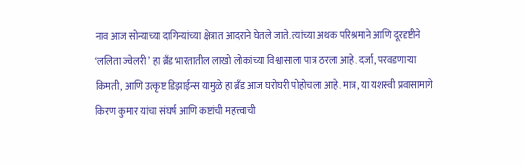नाव आज सोन्याच्या दागिन्यांच्या क्षेत्रात आदराने घेतले जाते. त्यांच्या अथक परिश्रमाने आणि दूरदृष्टीने ‘ललिता ज्वेलरी’ हा ब्रँड भारतातील लाखो लोकांच्या विश्वासाला पात्र ठरला आहे. दर्जा, परवडणाऱ्या किमती, आणि उत्कृष्ट डिझाईन्स यामुळे हा ब्रँड आज घरोघरी पोहोचला आहे. मात्र, या यशस्वी प्रवासामागे किरण कुमार यांचा संघर्ष आणि कष्टांची महत्त्वाची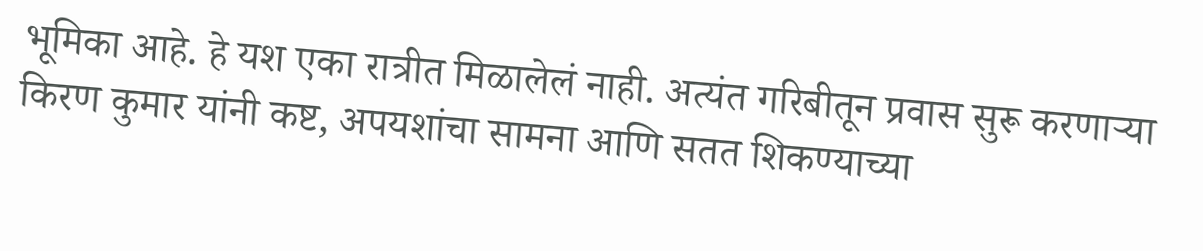भूमिका आहे. हे यश एका रात्रीत मिळालेलं नाही. अत्यंत गरिबीतून प्रवास सुरू करणाऱ्या किरण कुमार यांनी कष्ट, अपयशांचा सामना आणि सतत शिकण्याच्या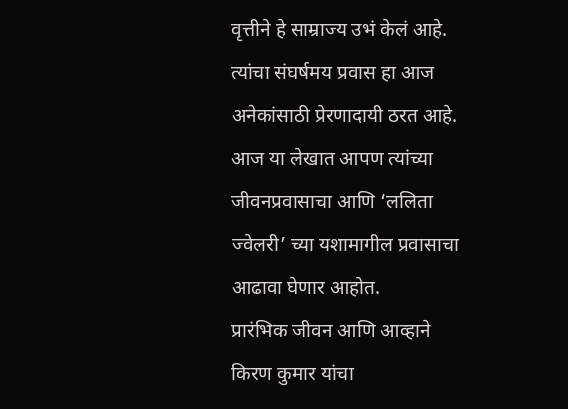वृत्तीने हे साम्राज्य उभं केलं आहे. त्यांचा संघर्षमय प्रवास हा आज अनेकांसाठी प्रेरणादायी ठरत आहे.
आज या लेखात आपण त्यांच्या जीवनप्रवासाचा आणि ‘ललिता ज्वेलरी’ च्या यशामागील प्रवासाचा आढावा घेणार आहोत.
प्रारंभिक जीवन आणि आव्हाने
किरण कुमार यांचा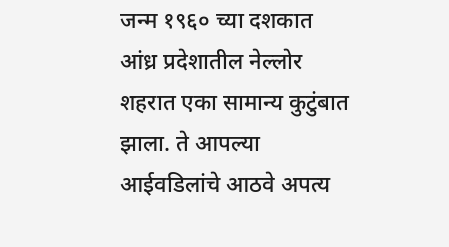जन्म १९६० च्या दशकात आंध्र प्रदेशातील नेल्लोर शहरात एका सामान्य कुटुंबात झाला. ते आपल्या आईवडिलांचे आठवे अपत्य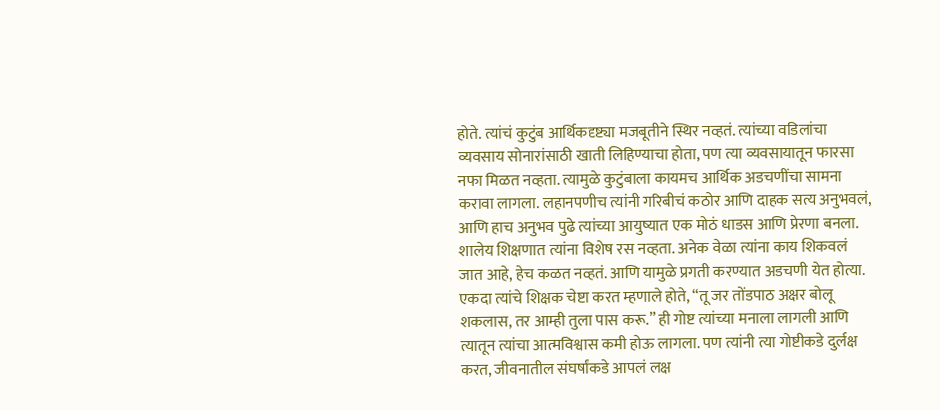होते. त्यांचं कुटुंब आर्थिकदृष्ट्या मजबूतीने स्थिर नव्हतं. त्यांच्या वडिलांचा व्यवसाय सोनारांसाठी खाती लिहिण्याचा होता, पण त्या व्यवसायातून फारसा नफा मिळत नव्हता. त्यामुळे कुटुंबाला कायमच आर्थिक अडचणींचा सामना करावा लागला. लहानपणीच त्यांनी गरिबीचं कठोर आणि दाहक सत्य अनुभवलं, आणि हाच अनुभव पुढे त्यांच्या आयुष्यात एक मोठं धाडस आणि प्रेरणा बनला.
शालेय शिक्षणात त्यांना विशेष रस नव्हता. अनेक वेळा त्यांना काय शिकवलं जात आहे, हेच कळत नव्हतं. आणि यामुळे प्रगती करण्यात अडचणी येत होत्या. एकदा त्यांचे शिक्षक चेष्टा करत म्हणाले होते, “तू जर तोंडपाठ अक्षर बोलू शकलास, तर आम्ही तुला पास करू.” ही गोष्ट त्यांच्या मनाला लागली आणि त्यातून त्यांचा आत्मविश्वास कमी होऊ लागला. पण त्यांनी त्या गोष्टीकडे दुर्लक्ष करत, जीवनातील संघर्षांकडे आपलं लक्ष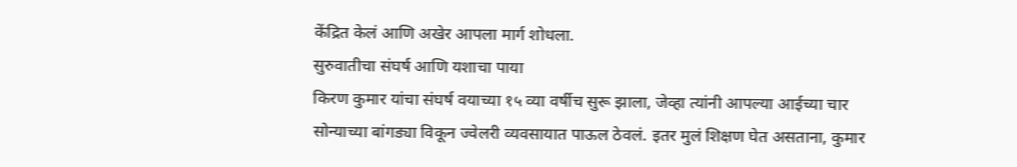केंद्रित केलं आणि अखेर आपला मार्ग शोधला.
सुरुवातीचा संघर्ष आणि यशाचा पाया
किरण कुमार यांचा संघर्ष वयाच्या १५ व्या वर्षीच सुरू झाला, जेव्हा त्यांनी आपल्या आईच्या चार सोन्याच्या बांगड्या विकून ज्वेलरी व्यवसायात पाऊल ठेवलं. इतर मुलं शिक्षण घेत असताना, कुमार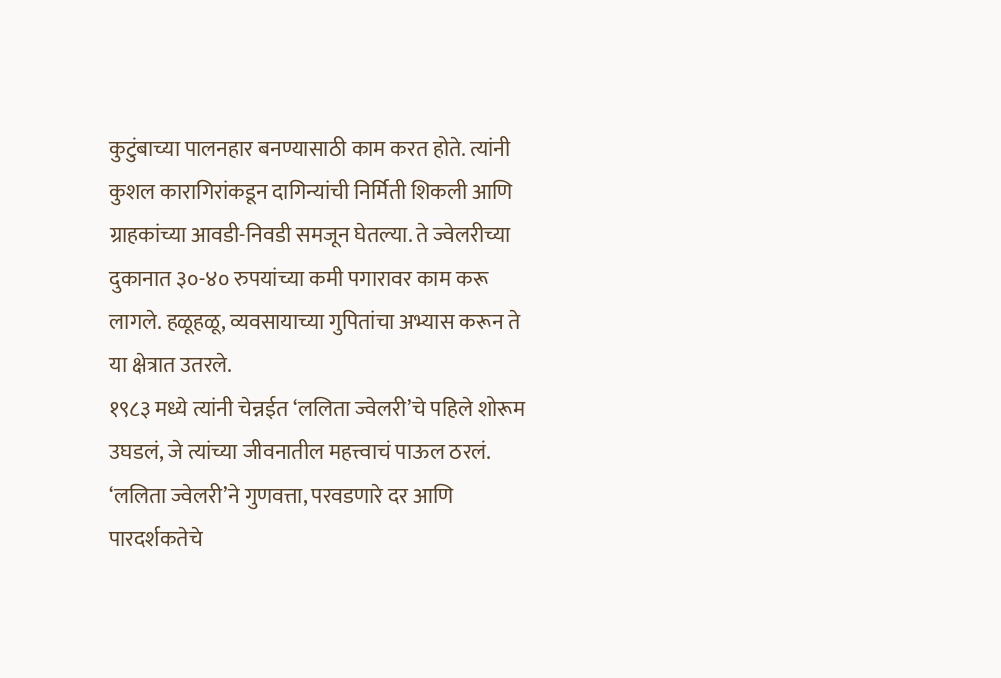कुटुंबाच्या पालनहार बनण्यासाठी काम करत होते. त्यांनी कुशल कारागिरांकडून दागिन्यांची निर्मिती शिकली आणि ग्राहकांच्या आवडी-निवडी समजून घेतल्या. ते ज्वेलरीच्या दुकानात ३०-४० रुपयांच्या कमी पगारावर काम करू लागले. हळूहळू, व्यवसायाच्या गुपितांचा अभ्यास करून ते या क्षेत्रात उतरले.
१९८३ मध्ये त्यांनी चेन्नईत ‘ललिता ज्वेलरी’चे पहिले शोरूम उघडलं, जे त्यांच्या जीवनातील महत्त्वाचं पाऊल ठरलं. ‘ललिता ज्वेलरी’ने गुणवत्ता, परवडणारे दर आणि पारदर्शकतेचे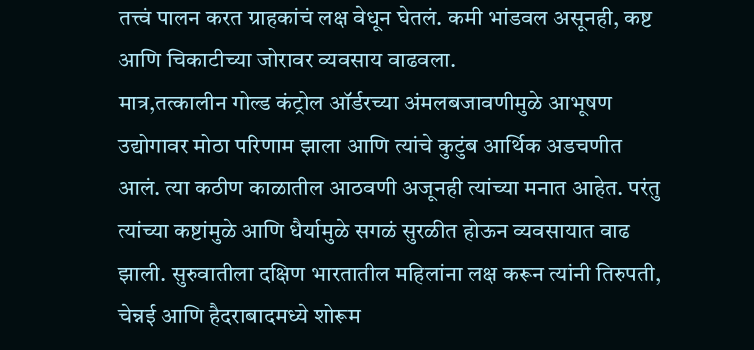तत्त्वं पालन करत ग्राहकांचं लक्ष वेधून घेतलं. कमी भांडवल असूनही, कष्ट आणि चिकाटीच्या जोरावर व्यवसाय वाढवला.
मात्र,तत्कालीन गोल्ड कंट्रोल ऑर्डरच्या अंमलबजावणीमुळे आभूषण उद्योगावर मोठा परिणाम झाला आणि त्यांचे कुटुंब आर्थिक अडचणीत आलं. त्या कठीण काळातील आठवणी अजूनही त्यांच्या मनात आहेत. परंतु त्यांच्या कष्टांमुळे आणि धैर्यामुळे सगळं सुरळीत होऊन व्यवसायात वाढ झाली. सुरुवातीला दक्षिण भारतातील महिलांना लक्ष करून त्यांनी तिरुपती, चेन्नई आणि हैदराबादमध्ये शोरूम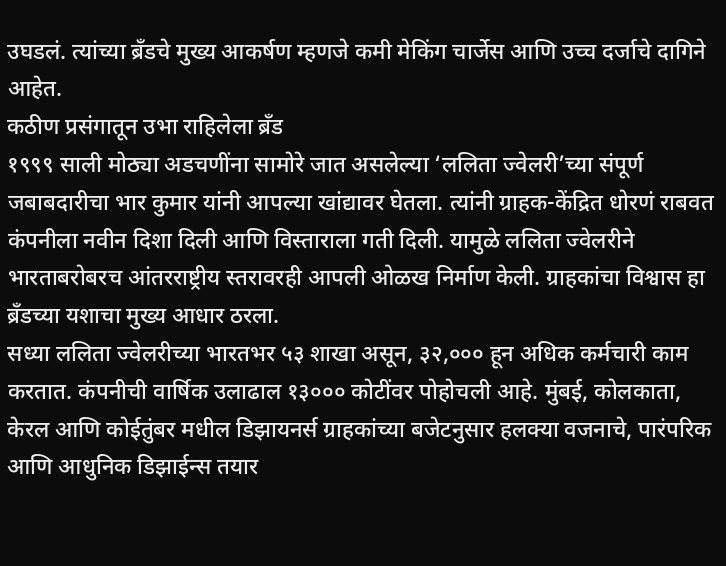उघडलं. त्यांच्या ब्रँडचे मुख्य आकर्षण म्हणजे कमी मेकिंग चार्जेस आणि उच्च दर्जाचे दागिने आहेत.
कठीण प्रसंगातून उभा राहिलेला ब्रँड
१९९९ साली मोठ्या अडचणींना सामोरे जात असलेल्या ‘ललिता ज्वेलरी’च्या संपूर्ण जबाबदारीचा भार कुमार यांनी आपल्या खांद्यावर घेतला. त्यांनी ग्राहक-केंद्रित धोरणं राबवत कंपनीला नवीन दिशा दिली आणि विस्ताराला गती दिली. यामुळे ललिता ज्वेलरीने भारताबरोबरच आंतरराष्ट्रीय स्तरावरही आपली ओळख निर्माण केली. ग्राहकांचा विश्वास हा ब्रँडच्या यशाचा मुख्य आधार ठरला.
सध्या ललिता ज्वेलरीच्या भारतभर ५३ शाखा असून, ३२,००० हून अधिक कर्मचारी काम करतात. कंपनीची वार्षिक उलाढाल १३००० कोटींवर पोहोचली आहे. मुंबई, कोलकाता, केरल आणि कोईतुंबर मधील डिझायनर्स ग्राहकांच्या बजेटनुसार हलक्या वजनाचे, पारंपरिक आणि आधुनिक डिझाईन्स तयार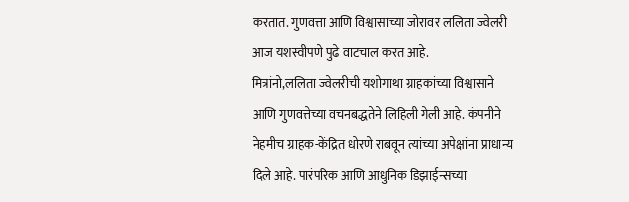करतात. गुणवत्ता आणि विश्वासाच्या जोरावर ललिता ज्वेलरी आज यशस्वीपणे पुढे वाटचाल करत आहे.
मित्रांनो,ललिता ज्वेलरीची यशोगाथा ग्राहकांच्या विश्वासाने आणि गुणवत्तेच्या वचनबद्धतेने लिहिली गेली आहे. कंपनीने नेहमीच ग्राहक-केंद्रित धोरणे राबवून त्यांच्या अपेक्षांना प्राधान्य दिले आहे. पारंपरिक आणि आधुनिक डिझाईन्सच्या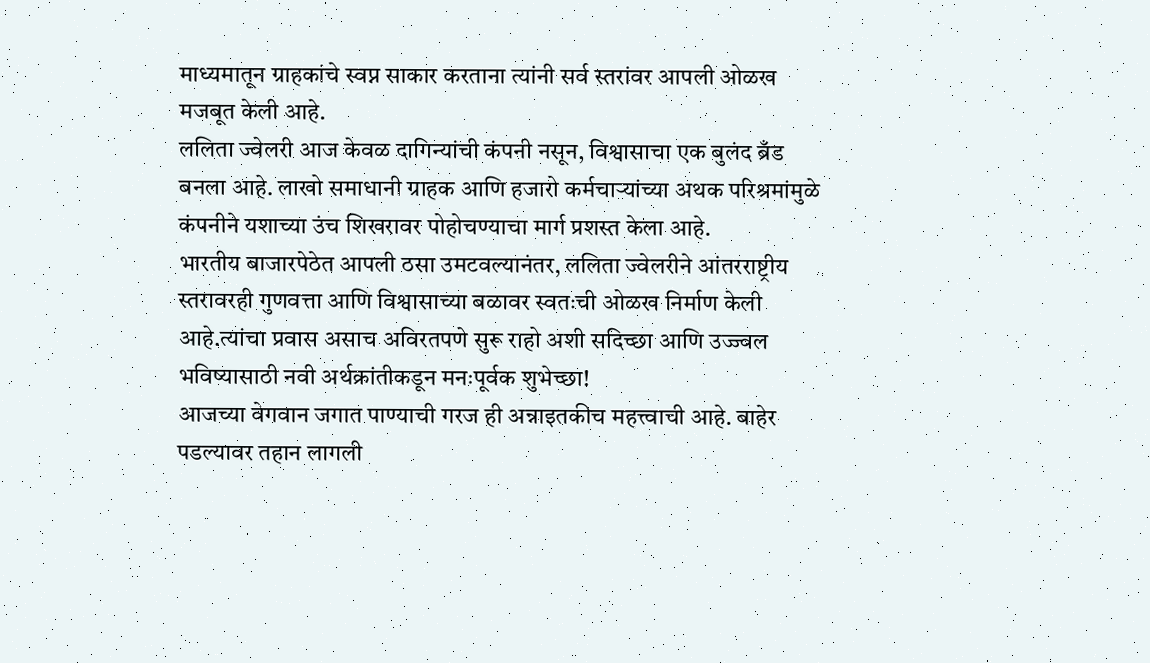माध्यमातून ग्राहकांचे स्वप्न साकार करताना त्यांनी सर्व स्तरांवर आपली ओळख मजबूत केली आहे.
ललिता ज्वेलरी आज केवळ दागिन्यांची कंपनी नसून, विश्वासाचा एक बुलंद ब्रँड बनला आहे. लाखो समाधानी ग्राहक आणि हजारो कर्मचाऱ्यांच्या अथक परिश्रमांमुळे कंपनीने यशाच्या उंच शिखरावर पोहोचण्याचा मार्ग प्रशस्त केला आहे.
भारतीय बाजारपेठेत आपली ठसा उमटवल्यानंतर, ललिता ज्वेलरीने आंतरराष्ट्रीय स्तरावरही गुणवत्ता आणि विश्वासाच्या बळावर स्वतःची ओळख निर्माण केली आहे.त्यांचा प्रवास असाच अविरतपणे सुरू राहो अशी सदिच्छा आणि उज्ज्वल भविष्यासाठी नवी अर्थक्रांतीकडून मनःपूर्वक शुभेच्छा!
आजच्या वेगवान जगात पाण्याची गरज ही अन्नाइतकीच महत्त्वाची आहे. बाहेर पडल्यावर तहान लागली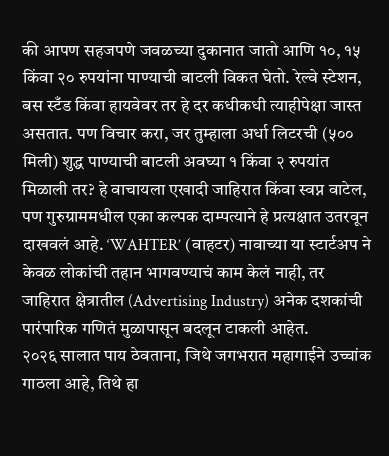की आपण सहजपणे जवळच्या दुकानात जातो आणि १०, १५ किंवा २० रुपयांना पाण्याची बाटली विकत घेतो. रेल्वे स्टेशन, बस स्टँड किंवा हायवेवर तर हे दर कधीकधी त्याहीपेक्षा जास्त असतात. पण विचार करा, जर तुम्हाला अर्धा लिटरची (५०० मिली) शुद्ध पाण्याची बाटली अवघ्या १ किंवा २ रुपयांत मिळाली तर? हे वाचायला एखादी जाहिरात किंवा स्वप्न वाटेल, पण गुरुग्राममधील एका कल्पक दाम्पत्याने हे प्रत्यक्षात उतरवून दाखवलं आहे. ‘WAHTER’ (वाहटर) नावाच्या या स्टार्टअप ने केवळ लोकांची तहान भागवण्याचं काम केलं नाही, तर जाहिरात क्षेत्रातील (Advertising Industry) अनेक दशकांची पारंपारिक गणितं मुळापासून बदलून टाकली आहेत.
२०२६ सालात पाय ठेवताना, जिथे जगभरात महागाईने उच्चांक गाठला आहे, तिथे हा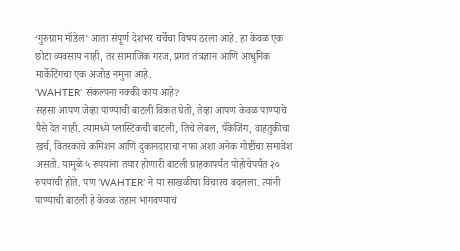‘गुरुग्राम मॉडेल’ आता संपूर्ण देशभर चर्चेचा विषय ठरला आहे. हा केवळ एक छोटा व्यवसाय नाही, तर सामाजिक गरज, प्रगत तंत्रज्ञान आणि आधुनिक मार्केटिंगचा एक अजोड नमुना आहे.
‘WAHTER’ संकल्पना नक्की काय आहे?
सहसा आपण जेव्हा पाण्याची बाटली विकत घेतो, तेव्हा आपण केवळ पाण्याचे पैसे देत नाही. त्यामध्ये प्लास्टिकची बाटली, तिचे लेबल, पॅकेजिंग, वाहतुकीचा खर्च, वितरकांचे कमिशन आणि दुकानदाराचा नफा अशा अनेक गोष्टींचा समावेश असतो. यामुळे ५ रुपयांना तयार होणारी बाटली ग्राहकापर्यंत पोहोचेपर्यंत २० रुपयांची होते. पण ‘WAHTER’ ने या साखळीचा विचारच बदलला. त्यांनी पाण्याची बाटली हे केवळ तहान भागवण्याचं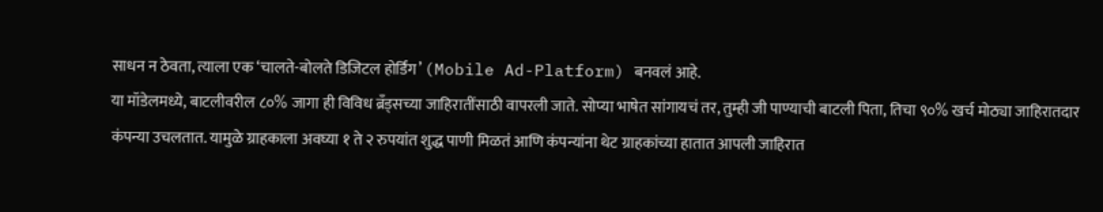साधन न ठेवता, त्याला एक ‘चालते-बोलते डिजिटल होर्डिंग’ (Mobile Ad-Platform) बनवलं आहे.
या मॉडेलमध्ये, बाटलीवरील ८०% जागा ही विविध ब्रँड्सच्या जाहिरातींसाठी वापरली जाते. सोप्या भाषेत सांगायचं तर, तुम्ही जी पाण्याची बाटली पिता, तिचा ९०% खर्च मोठ्या जाहिरातदार कंपन्या उचलतात. यामुळे ग्राहकाला अवघ्या १ ते २ रुपयांत शुद्ध पाणी मिळतं आणि कंपन्यांना थेट ग्राहकांच्या हातात आपली जाहिरात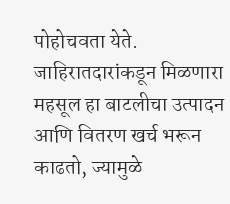पोहोचवता येते. जाहिरातदारांकडून मिळणारा महसूल हा बाटलीचा उत्पादन आणि वितरण खर्च भरून काढतो, ज्यामुळे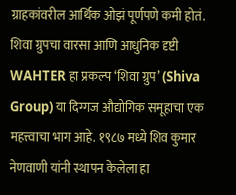ग्राहकांवरील आर्थिक ओझं पूर्णपणे कमी होतं.
शिवा ग्रुपचा वारसा आणि आधुनिक दृष्टी
WAHTER हा प्रकल्प ‘शिवा ग्रुप’ (Shiva Group) या दिग्गज औद्योगिक समूहाचा एक महत्त्वाचा भाग आहे. १९८७ मध्ये शिव कुमार नेणवाणी यांनी स्थापन केलेला हा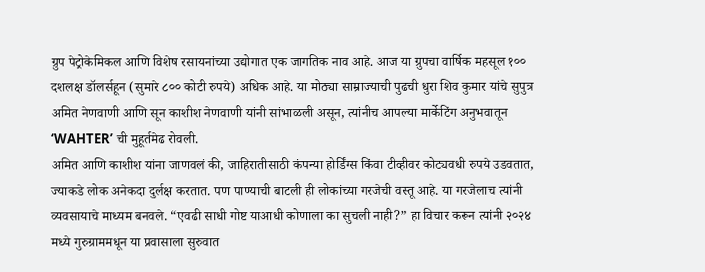ग्रुप पेट्रोकेमिकल आणि विशेष रसायनांच्या उद्योगात एक जागतिक नाव आहे. आज या ग्रुपचा वार्षिक महसूल १०० दशलक्ष डॉलर्सहून (सुमारे ८०० कोटी रुपये) अधिक आहे. या मोठ्या साम्राज्याची पुढची धुरा शिव कुमार यांचे सुपुत्र अमित नेणवाणी आणि सून काशीश नेणवाणी यांनी सांभाळली असून, त्यांनीच आपल्या मार्केटिंग अनुभवातून ‘WAHTER’ ची मुहूर्तमेढ रोवली.
अमित आणि काशीश यांना जाणवलं की, जाहिरातीसाठी कंपन्या होर्डिंग्स किंवा टीव्हीवर कोट्यवधी रुपये उडवतात, ज्याकडे लोक अनेकदा दुर्लक्ष करतात. पण पाण्याची बाटली ही लोकांच्या गरजेची वस्तू आहे. या गरजेलाच त्यांनी व्यवसायाचे माध्यम बनवले. “एवढी साधी गोष्ट याआधी कोणाला का सुचली नाही?” हा विचार करून त्यांनी २०२४ मध्ये गुरुग्राममधून या प्रवासाला सुरुवात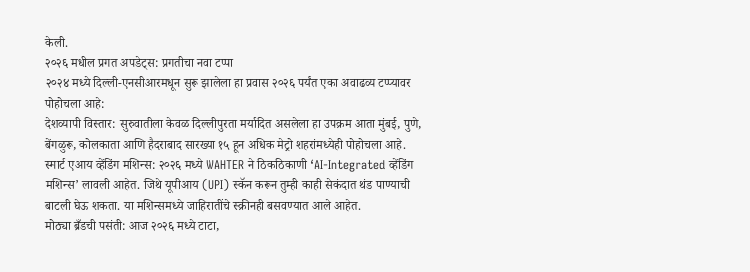केली.
२०२६ मधील प्रगत अपडेट्स: प्रगतीचा नवा टप्पा
२०२४ मध्ये दिल्ली-एनसीआरमधून सुरू झालेला हा प्रवास २०२६ पर्यंत एका अवाढव्य टप्प्यावर पोहोचला आहे:
देशव्यापी विस्तार: सुरुवातीला केवळ दिल्लीपुरता मर्यादित असलेला हा उपक्रम आता मुंबई, पुणे, बेंगळुरू, कोलकाता आणि हैदराबाद सारख्या १५ हून अधिक मेट्रो शहरांमध्येही पोहोचला आहे.
स्मार्ट एआय व्हेंडिंग मशिन्स: २०२६ मध्ये WAHTER ने ठिकठिकाणी ‘AI-Integrated व्हेंडिंग मशिन्स’ लावली आहेत. जिथे यूपीआय (UPI) स्कॅन करून तुम्ही काही सेकंदात थंड पाण्याची बाटली घेऊ शकता. या मशिन्समध्ये जाहिरातींचे स्क्रीनही बसवण्यात आले आहेत.
मोठ्या ब्रँडची पसंती: आज २०२६ मध्ये टाटा,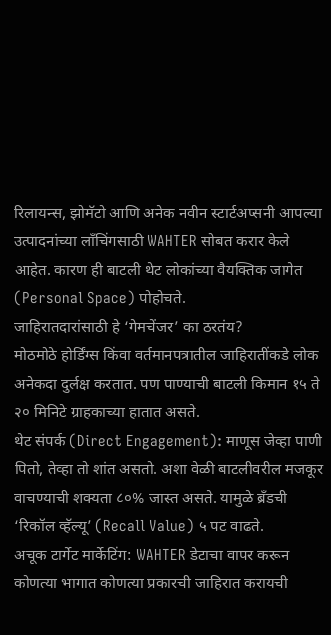रिलायन्स, झोमॅटो आणि अनेक नवीन स्टार्टअप्सनी आपल्या उत्पादनांच्या लाँचिंगसाठी WAHTER सोबत करार केले आहेत. कारण ही बाटली थेट लोकांच्या वैयक्तिक जागेत (Personal Space) पोहोचते.
जाहिरातदारांसाठी हे ‘गेमचेंजर’ का ठरतंय?
मोठमोठे होर्डिंग्स किंवा वर्तमानपत्रातील जाहिरातींकडे लोक अनेकदा दुर्लक्ष करतात. पण पाण्याची बाटली किमान १५ ते २० मिनिटे ग्राहकाच्या हातात असते.
थेट संपर्क (Direct Engagement): माणूस जेव्हा पाणी पितो, तेव्हा तो शांत असतो. अशा वेळी बाटलीवरील मजकूर वाचण्याची शक्यता ८०% जास्त असते. यामुळे ब्रँडची ‘रिकॉल व्हॅल्यू’ (Recall Value) ५ पट वाढते.
अचूक टार्गेट मार्केटिंग: WAHTER डेटाचा वापर करून कोणत्या भागात कोणत्या प्रकारची जाहिरात करायची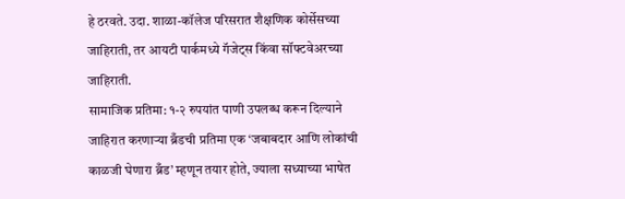हे ठरवते. उदा. शाळा-कॉलेज परिसरात शैक्षणिक कोर्सेसच्या जाहिराती, तर आयटी पार्कमध्ये गॅजेट्स किंवा सॉफ्टवेअरच्या जाहिराती.
सामाजिक प्रतिमा: १-२ रुपयांत पाणी उपलब्ध करून दिल्याने जाहिरात करणाऱ्या ब्रँडची प्रतिमा एक ‘जबाबदार आणि लोकांची काळजी घेणारा ब्रँड’ म्हणून तयार होते, ज्याला सध्याच्या भाषेत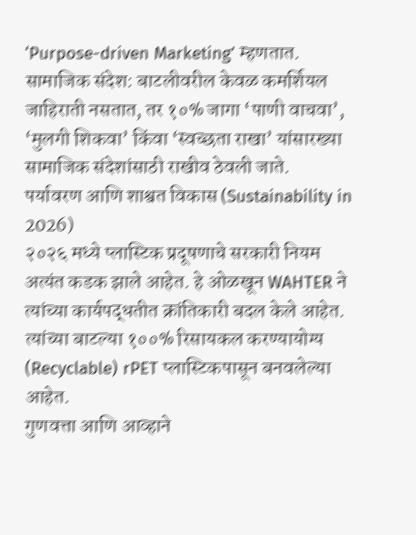‘Purpose-driven Marketing’ म्हणतात.
सामाजिक संदेश: बाटलीवरील केवळ कमर्शियल जाहिराती नसतात, तर १०% जागा ‘पाणी वाचवा’, ‘मुलगी शिकवा’ किंवा ‘स्वच्छता राखा’ यांसारख्या सामाजिक संदेशांसाठी राखीव ठेवली जाते.
पर्यावरण आणि शाश्वत विकास (Sustainability in 2026)
२०२६ मध्ये प्लास्टिक प्रदूषणाचे सरकारी नियम अत्यंत कडक झाले आहेत. हे ओळखून WAHTER ने त्यांच्या कार्यपद्धतीत क्रांतिकारी बदल केले आहेत. त्यांच्या बाटल्या १००% रिसायकल करण्यायोग्य (Recyclable) rPET प्लास्टिकपासून बनवलेल्या आहेत.
गुणवत्ता आणि आव्हाने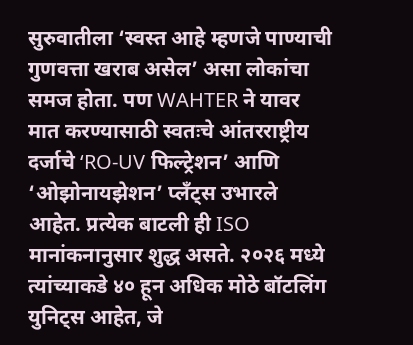सुरुवातीला ‘स्वस्त आहे म्हणजे पाण्याची गुणवत्ता खराब असेल’ असा लोकांचा समज होता. पण WAHTER ने यावर मात करण्यासाठी स्वतःचे आंतरराष्ट्रीय दर्जाचे ‘RO-UV फिल्ट्रेशन’ आणि ‘ओझोनायझेशन’ प्लँट्स उभारले आहेत. प्रत्येक बाटली ही ISO मानांकनानुसार शुद्ध असते. २०२६ मध्ये त्यांच्याकडे ४० हून अधिक मोठे बॉटलिंग युनिट्स आहेत, जे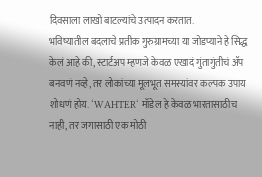दिवसाला लाखो बाटल्यांचे उत्पादन करतात.
भविष्यातील बदलाचे प्रतीक गुरुग्रामच्या या जोडप्याने हे सिद्ध केलं आहे की, स्टार्टअप म्हणजे केवळ एखादं गुंतागुंतीचं ॲप बनवणं नव्हे, तर लोकांच्या मूलभूत समस्यांवर कल्पक उपाय शोधणं होय. ‘WAHTER‘ मॉडेल हे केवळ भारतासाठीच नाही, तर जगासाठी एक मोठी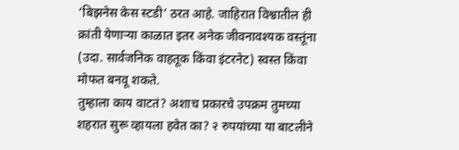‘बिझनेस केस स्टडी’ ठरत आहे. जाहिरात विश्वातील ही क्रांती येणाऱ्या काळात इतर अनेक जीवनावश्यक वस्तूंना (उदा. सार्वजनिक वाहतूक किंवा इंटरनेट) स्वस्त किंवा मोफत बनवू शकते.
तुम्हाला काय वाटतं? अशाच प्रकारचे उपक्रम तुमच्या शहरात सुरू व्हायला हवेत का? २ रुपयांच्या या बाटलीने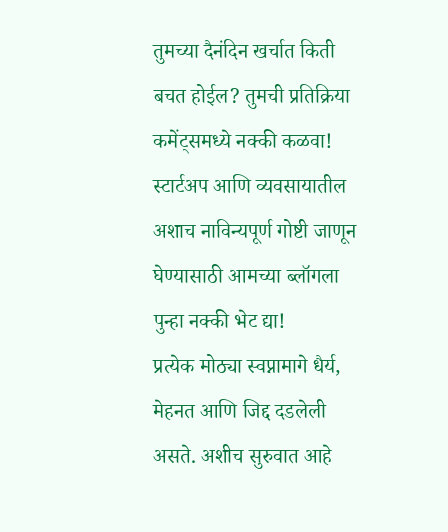तुमच्या दैनंदिन खर्चात किती बचत होईल? तुमची प्रतिक्रिया कमेंट्समध्ये नक्की कळवा! स्टार्टअप आणि व्यवसायातील अशाच नाविन्यपूर्ण गोष्टी जाणून घेण्यासाठी आमच्या ब्लॉगला पुन्हा नक्की भेट द्या!
प्रत्येक मोठ्या स्वप्नामागे धैर्य, मेहनत आणि जिद्द दडलेली असते. अशीच सुरुवात आहे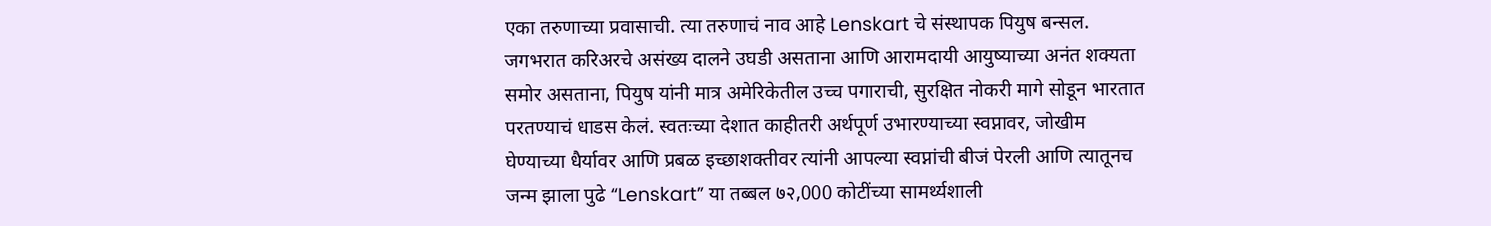एका तरुणाच्या प्रवासाची. त्या तरुणाचं नाव आहे Lenskart चे संस्थापक पियुष बन्सल. जगभरात करिअरचे असंख्य दालने उघडी असताना आणि आरामदायी आयुष्याच्या अनंत शक्यता समोर असताना, पियुष यांनी मात्र अमेरिकेतील उच्च पगाराची, सुरक्षित नोकरी मागे सोडून भारतात परतण्याचं धाडस केलं. स्वतःच्या देशात काहीतरी अर्थपूर्ण उभारण्याच्या स्वप्नावर, जोखीम घेण्याच्या धैर्यावर आणि प्रबळ इच्छाशक्तीवर त्यांनी आपल्या स्वप्नांची बीजं पेरली आणि त्यातूनच जन्म झाला पुढे “Lenskart” या तब्बल ७२,000 कोटींच्या सामर्थ्यशाली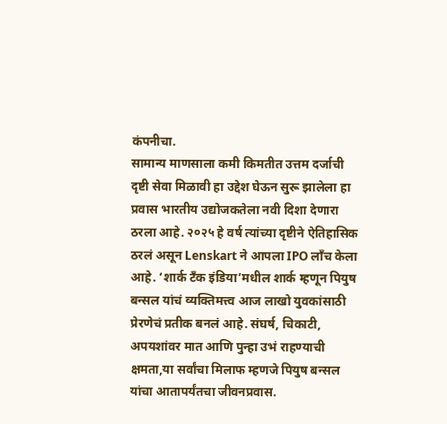कंपनीचा.
सामान्य माणसाला कमी किमतीत उत्तम दर्जाची दृष्टी सेवा मिळावी हा उद्देश घेऊन सुरू झालेला हा प्रवास भारतीय उद्योजकतेला नवी दिशा देणारा ठरला आहे. २०२५ हे वर्ष त्यांच्या दृष्टीने ऐतिहासिक ठरलं असून Lenskart ने आपला IPO लाँच केला आहे. ‘शार्क टँक इंडिया’मधील शार्क म्हणून पियुष बन्सल यांचं व्यक्तिमत्त्व आज लाखो युवकांसाठी प्रेरणेचं प्रतीक बनलं आहे. संघर्ष, चिकाटी, अपयशांवर मात आणि पुन्हा उभं राहण्याची क्षमता,या सर्वांचा मिलाफ म्हणजे पियुष बन्सल यांचा आतापर्यंतचा जीवनप्रवास.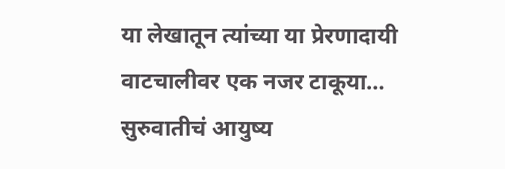या लेखातून त्यांच्या या प्रेरणादायी वाटचालीवर एक नजर टाकूया…
सुरुवातीचं आयुष्य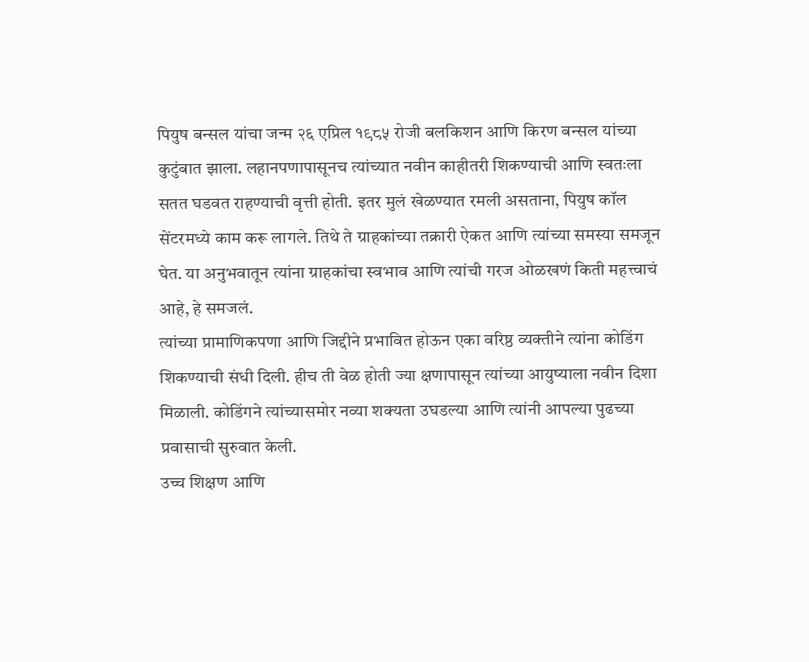पियुष बन्सल यांचा जन्म २६ एप्रिल १९८५ रोजी बलकिशन आणि किरण बन्सल यांच्या कुटुंबात झाला. लहानपणापासूनच त्यांच्यात नवीन काहीतरी शिकण्याची आणि स्वतःला सतत घडवत राहण्याची वृत्ती होती. इतर मुलं खेळण्यात रमली असताना, पियुष कॉल सेंटरमध्ये काम करू लागले. तिथे ते ग्राहकांच्या तक्रारी ऐकत आणि त्यांच्या समस्या समजून घेत. या अनुभवातून त्यांना ग्राहकांचा स्वभाव आणि त्यांची गरज ओळखणं किती महत्त्वाचं आहे, हे समजलं.
त्यांच्या प्रामाणिकपणा आणि जिद्दीने प्रभावित होऊन एका वरिष्ठ व्यक्तीने त्यांना कोडिंग शिकण्याची संधी दिली. हीच ती वेळ होती ज्या क्षणापासून त्यांच्या आयुष्याला नवीन दिशा मिळाली. कोडिंगने त्यांच्यासमोर नव्या शक्यता उघडल्या आणि त्यांनी आपल्या पुढच्या प्रवासाची सुरुवात केली.
उच्च शिक्षण आणि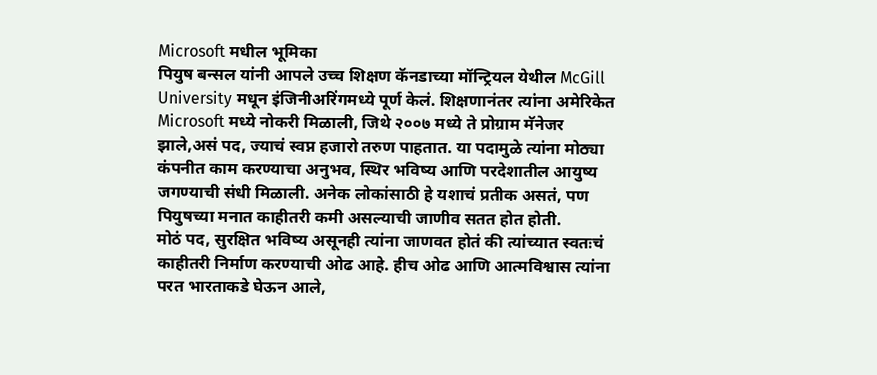Microsoft मधील भूमिका
पियुष बन्सल यांनी आपले उच्च शिक्षण कॅनडाच्या मॉन्ट्रियल येथील McGill University मधून इंजिनीअरिंगमध्ये पूर्ण केलं. शिक्षणानंतर त्यांना अमेरिकेत Microsoft मध्ये नोकरी मिळाली, जिथे २००७ मध्ये ते प्रोग्राम मॅनेजर झाले,असं पद, ज्याचं स्वप्न हजारो तरुण पाहतात. या पदामुळे त्यांना मोठ्या कंपनीत काम करण्याचा अनुभव, स्थिर भविष्य आणि परदेशातील आयुष्य जगण्याची संधी मिळाली. अनेक लोकांसाठी हे यशाचं प्रतीक असतं, पण पियुषच्या मनात काहीतरी कमी असल्याची जाणीव सतत होत होती.
मोठं पद, सुरक्षित भविष्य असूनही त्यांना जाणवत होतं की त्यांच्यात स्वतःचं काहीतरी निर्माण करण्याची ओढ आहे. हीच ओढ आणि आत्मविश्वास त्यांना परत भारताकडे घेऊन आले,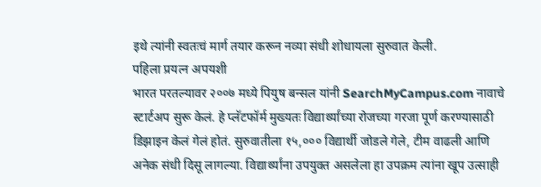इथे त्यांनी स्वतःचं मार्ग तयार करून नव्या संधी शोधायला सुरुवात केली.
पहिला प्रयत्न अपयशी
भारत परतल्यावर २००७ मध्ये पियुष बन्सल यांनी SearchMyCampus.com नावाचे स्टार्टअप सुरू केलं. हे प्लॅटफॉर्म मुख्यतः विद्यार्थ्यांच्या रोजच्या गरजा पूर्ण करण्यासाठी डिझाइन केलं गेलं होतं. सुरुवातीला १५,००० विद्यार्थी जोडले गेले, टीम वाढली आणि अनेक संधी दिसू लागल्या. विद्यार्थ्यांना उपयुक्त असलेला हा उपक्रम त्यांना खूप उत्साही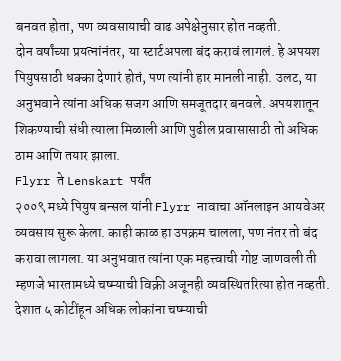बनवत होता, पण व्यवसायाची वाढ अपेक्षेनुसार होत नव्हती.
दोन वर्षांच्या प्रयत्नांनंतर, या स्टार्टअपला बंद करावं लागलं. हे अपयश पियुषसाठी धक्का देणारं होतं, पण त्यांनी हार मानली नाही. उलट, या अनुभवाने त्यांना अधिक सजग आणि समजूतदार बनवले. अपयशातून शिकण्याची संधी त्याला मिळाली आणि पुढील प्रवासासाठी तो अधिक ठाम आणि तयार झाला.
Flyrr ते Lenskart पर्यंत
२००९ मध्ये पियुष बन्सल यांनी Flyrr नावाचा ऑनलाइन आयवेअर व्यवसाय सुरू केला. काही काळ हा उपक्रम चालला, पण नंतर तो बंद करावा लागला. या अनुभवात त्यांना एक महत्त्वाची गोष्ट जाणवली ती म्हणजे भारतामध्ये चष्म्याची विक्री अजूनही व्यवस्थितरित्या होत नव्हती. देशात ५ कोटींहून अधिक लोकांना चष्म्याची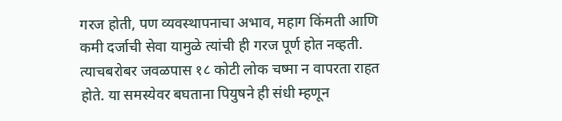गरज होती, पण व्यवस्थापनाचा अभाव, महाग किंमती आणि कमी दर्जाची सेवा यामुळे त्यांची ही गरज पूर्ण होत नव्हती.
त्याचबरोबर जवळपास १८ कोटी लोक चष्मा न वापरता राहत होते. या समस्येवर बघताना पियुषने ही संधी म्हणून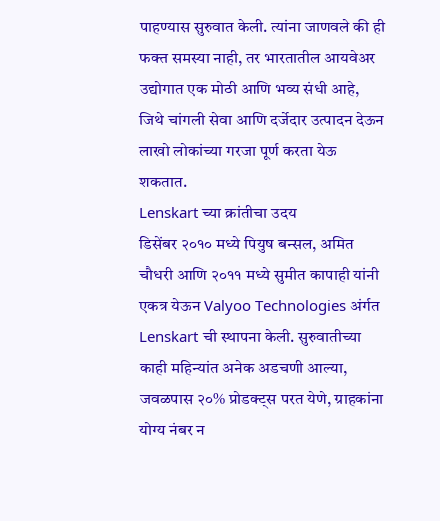पाहण्यास सुरुवात केली. त्यांना जाणवले की ही फक्त समस्या नाही, तर भारतातील आयवेअर उद्योगात एक मोठी आणि भव्य संधी आहे, जिथे चांगली सेवा आणि दर्जेदार उत्पादन देऊन लाखो लोकांच्या गरजा पूर्ण करता येऊ शकतात.
Lenskart च्या क्रांतीचा उदय
डिसेंबर २०१० मध्ये पियुष बन्सल, अमित चौधरी आणि २०११ मध्ये सुमीत कापाही यांनी एकत्र येऊन Valyoo Technologies अंर्गत Lenskart ची स्थापना केली. सुरुवातीच्या काही महिन्यांत अनेक अडचणी आल्या, जवळपास २०% प्रोडक्ट्स परत येणे, ग्राहकांना योग्य नंबर न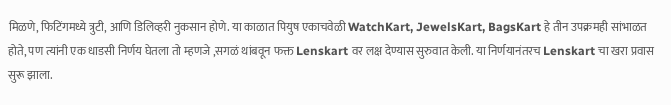मिळणे, फिटिंगमध्ये त्रुटी, आणि डिलिव्हरी नुकसान होणे. या काळात पियुष एकाचवेळी WatchKart, JewelsKart, BagsKart हे तीन उपक्रमही सांभाळत होते, पण त्यांनी एक धाडसी निर्णय घेतला तो म्हणजे ,सगळं थांबवून फक्त Lenskart वर लक्ष देण्यास सुरुवात केली. या निर्णयानंतरच Lenskart चा खरा प्रवास सुरू झाला.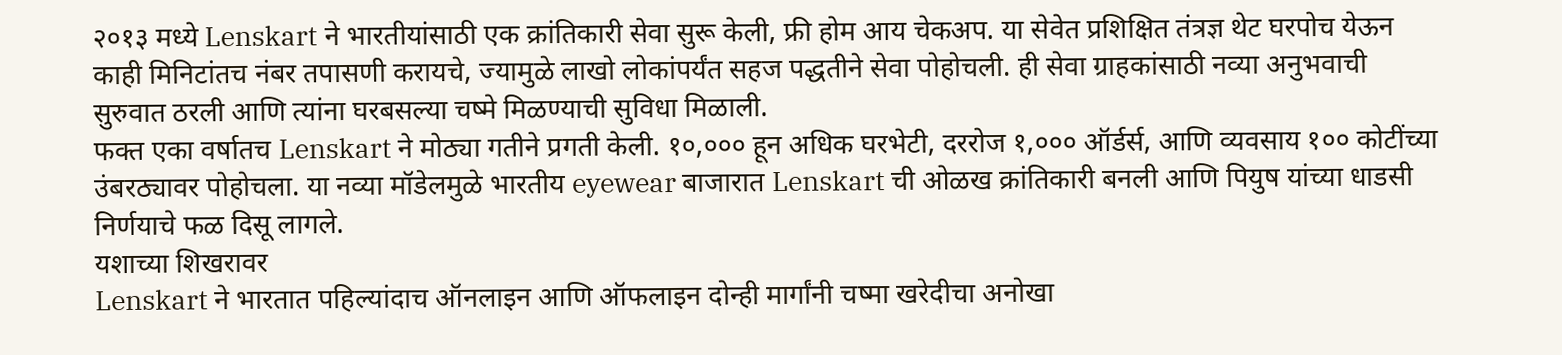२०१३ मध्ये Lenskart ने भारतीयांसाठी एक क्रांतिकारी सेवा सुरू केली, फ्री होम आय चेकअप. या सेवेत प्रशिक्षित तंत्रज्ञ थेट घरपोच येऊन काही मिनिटांतच नंबर तपासणी करायचे, ज्यामुळे लाखो लोकांपर्यंत सहज पद्धतीने सेवा पोहोचली. ही सेवा ग्राहकांसाठी नव्या अनुभवाची सुरुवात ठरली आणि त्यांना घरबसल्या चष्मे मिळण्याची सुविधा मिळाली.
फक्त एका वर्षातच Lenskart ने मोठ्या गतीने प्रगती केली. १०,००० हून अधिक घरभेटी, दररोज १,००० ऑर्डर्स, आणि व्यवसाय १०० कोटींच्या उंबरठ्यावर पोहोचला. या नव्या मॉडेलमुळे भारतीय eyewear बाजारात Lenskart ची ओळख क्रांतिकारी बनली आणि पियुष यांच्या धाडसी निर्णयाचे फळ दिसू लागले.
यशाच्या शिखरावर
Lenskart ने भारतात पहिल्यांदाच ऑनलाइन आणि ऑफलाइन दोन्ही मार्गांनी चष्मा खरेदीचा अनोखा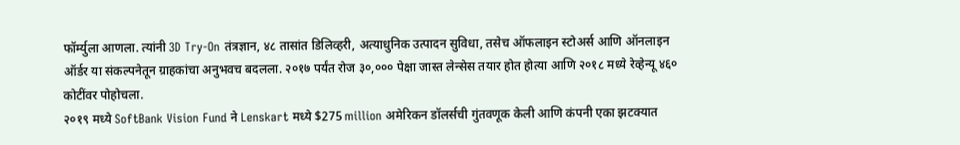फॉर्म्युला आणला. त्यांनी 3D Try-On तंत्रज्ञान, ४८ तासांत डिलिव्हरी, अत्याधुनिक उत्पादन सुविधा, तसेच ऑफलाइन स्टोअर्स आणि ऑनलाइन ऑर्डर या संकल्पनेतून ग्राहकांचा अनुभवच बदलला. २०१७ पर्यंत रोज ३०,००० पेक्षा जास्त लेन्सेस तयार होत होत्या आणि २०१८ मध्ये रेव्हेन्यू ४६० कोटींवर पोहोचला.
२०१९ मध्ये SoftBank Vision Fund ने Lenskart मध्ये $275 million अमेरिकन डॉलर्सची गुंतवणूक केली आणि कंपनी एका झटक्यात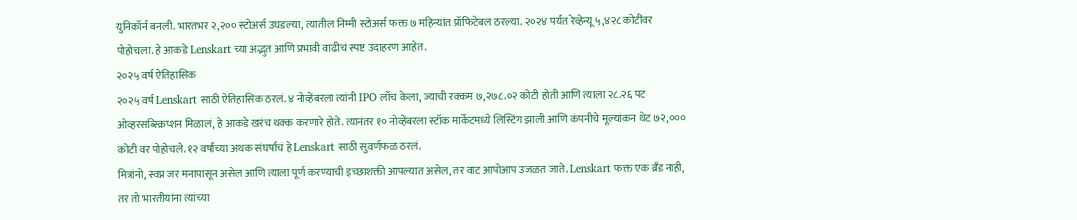युनिकॉर्न बनली. भारतभर २,२०० स्टोअर्स उघडल्या, त्यातील निम्मी स्टोअर्स फक्त ७ महिन्यांत प्रॉफिटेबल ठरल्या. २०२४ पर्यंत रेव्हेन्यू ५,४२८ कोटींवर पोहोचला. हे आकडे Lenskart च्या अद्भुत आणि प्रभावी वाढीचं स्पष्ट उदाहरण आहेत.
२०२५ वर्ष ऐतिहासिक
२०२५ वर्ष Lenskart साठी ऐतिहासिक ठरलं. ४ नोव्हेंबरला त्यांनी IPO लाँच केला, ज्याची रक्कम ७,२७८.०२ कोटी होती आणि त्याला २८.२६ पट ओव्हरसब्स्क्रिप्शन मिळालं, हे आकडे खरंच थक्क करणारे होते. त्यानंतर १० नोव्हेंबरला स्टॉक मार्केटमध्ये लिस्टिंग झाली आणि कंपनीचे मूल्यांकन थेट ७२,००० कोटी वर पोहोचले. १२ वर्षांच्या अथक संघर्षाचं हे Lenskart साठी सुवर्णफळ ठरलं.
मित्रांनो, स्वप्न जर मनापासून असेल आणि त्याला पूर्ण करण्याची इच्छाशक्ती आपल्यात असेल, तर वाट आपोआप उजळत जाते. Lenskart फक्त एक ब्रँड नाही, तर तो भारतीयांना त्यांच्या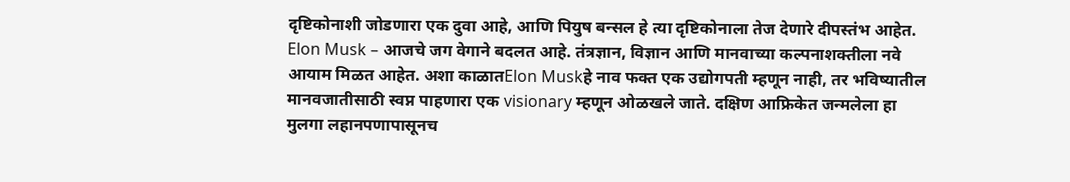दृष्टिकोनाशी जोडणारा एक दुवा आहे, आणि पियुष बन्सल हे त्या दृष्टिकोनाला तेज देणारे दीपस्तंभ आहेत.
Elon Musk – आजचे जग वेगाने बदलत आहे. तंत्रज्ञान, विज्ञान आणि मानवाच्या कल्पनाशक्तीला नवे आयाम मिळत आहेत. अशा काळातElon Muskहे नाव फक्त एक उद्योगपती म्हणून नाही, तर भविष्यातील मानवजातीसाठी स्वप्न पाहणारा एक visionary म्हणून ओळखले जाते. दक्षिण आफ्रिकेत जन्मलेला हा मुलगा लहानपणापासूनच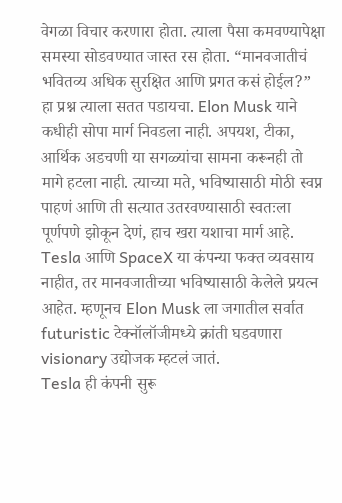वेगळा विचार करणारा होता. त्याला पैसा कमवण्यापेक्षा समस्या सोडवण्यात जास्त रस होता. “मानवजातीचं भवितव्य अधिक सुरक्षित आणि प्रगत कसं होईल?” हा प्रश्न त्याला सतत पडायचा. Elon Musk याने कधीही सोपा मार्ग निवडला नाही. अपयश, टीका, आर्थिक अडचणी या सगळ्यांचा सामना करूनही तो मागे हटला नाही. त्याच्या मते, भविष्यासाठी मोठी स्वप्न पाहणं आणि ती सत्यात उतरवण्यासाठी स्वतःला पूर्णपणे झोकून देणं, हाच खरा यशाचा मार्ग आहे. Tesla आणि SpaceX या कंपन्या फक्त व्यवसाय नाहीत, तर मानवजातीच्या भविष्यासाठी केलेले प्रयत्न आहेत. म्हणूनच Elon Musk ला जगातील सर्वात futuristic टेक्नॉलॉजीमध्ये क्रांती घडवणारा visionary उद्योजक म्हटलं जातं.
Tesla ही कंपनी सुरू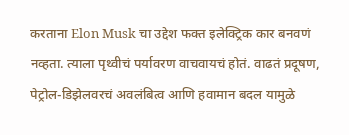करताना Elon Musk चा उद्देश फक्त इलेक्ट्रिक कार बनवणं नव्हता. त्याला पृथ्वीचं पर्यावरण वाचवायचं होतं. वाढतं प्रदूषण, पेट्रोल-डिझेलवरचं अवलंबित्व आणि हवामान बदल यामुळे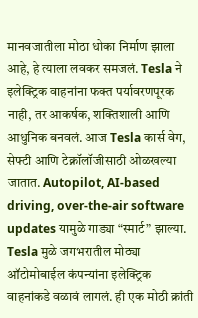मानवजातीला मोठा धोका निर्माण झाला आहे, हे त्याला लवकर समजलं. Tesla ने इलेक्ट्रिक वाहनांना फक्त पर्यावरणपूरक नाही, तर आकर्षक, शक्तिशाली आणि आधुनिक बनवलं. आज Tesla कार्स वेग, सेफ्टी आणि टेक्नॉलॉजीसाठी ओळखल्या जातात. Autopilot, AI-based driving, over-the-air software updates यामुळे गाड्या “स्मार्ट” झाल्या. Tesla मुळे जगभरातील मोठ्या ऑटोमोबाईल कंपन्यांना इलेक्ट्रिक वाहनांकडे वळावं लागलं. ही एक मोठी क्रांती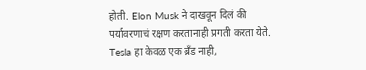होती. Elon Musk ने दाखवून दिलं की पर्यावरणाचं रक्षण करतानाही प्रगती करता येते. Tesla हा केवळ एक ब्रँड नाही,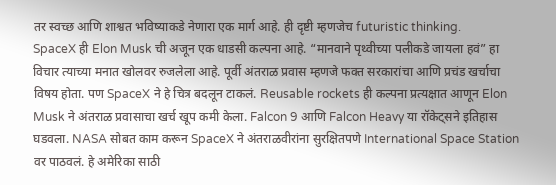तर स्वच्छ आणि शाश्वत भविष्याकडे नेणारा एक मार्ग आहे. ही दृष्टी म्हणजेच futuristic thinking.
SpaceX ही Elon Musk ची अजून एक धाडसी कल्पना आहे. “मानवाने पृथ्वीच्या पलीकडे जायला हवं” हा विचार त्याच्या मनात खोलवर रुजलेला आहे. पूर्वी अंतराळ प्रवास म्हणजे फक्त सरकारांचा आणि प्रचंड खर्चाचा विषय होता. पण SpaceX ने हे चित्र बदलून टाकलं. Reusable rockets ही कल्पना प्रत्यक्षात आणून Elon Musk ने अंतराळ प्रवासाचा खर्च खूप कमी केला. Falcon 9 आणि Falcon Heavy या रॉकेट्सने इतिहास घडवला. NASA सोबत काम करून SpaceX ने अंतराळवीरांना सुरक्षितपणे International Space Station वर पाठवलं. हे अमेरिका साठी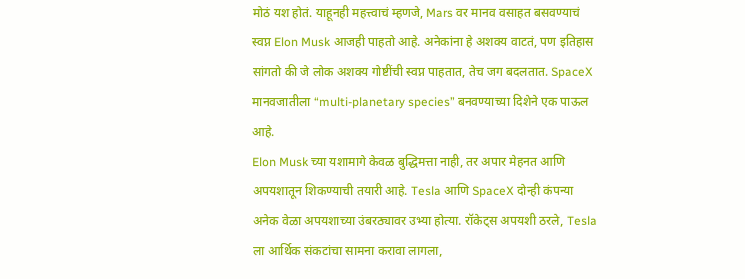मोठं यश होतं. याहूनही महत्त्वाचं म्हणजे, Mars वर मानव वसाहत बसवण्याचं स्वप्न Elon Musk आजही पाहतो आहे. अनेकांना हे अशक्य वाटतं, पण इतिहास सांगतो की जे लोक अशक्य गोष्टींची स्वप्न पाहतात, तेच जग बदलतात. SpaceX मानवजातीला “multi-planetary species” बनवण्याच्या दिशेने एक पाऊल आहे.
Elon Musk च्या यशामागे केवळ बुद्धिमत्ता नाही, तर अपार मेहनत आणि अपयशातून शिकण्याची तयारी आहे. Tesla आणि SpaceX दोन्ही कंपन्या अनेक वेळा अपयशाच्या उंबरठ्यावर उभ्या होत्या. रॉकेट्स अपयशी ठरले, Tesla ला आर्थिक संकटांचा सामना करावा लागला,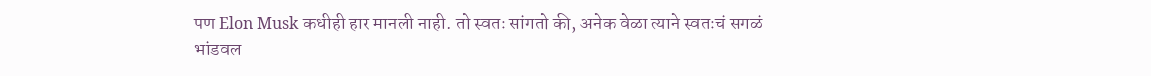पण Elon Musk कधीही हार मानली नाही. तो स्वतः सांगतो की, अनेक वेळा त्याने स्वतःचं सगळं भांडवल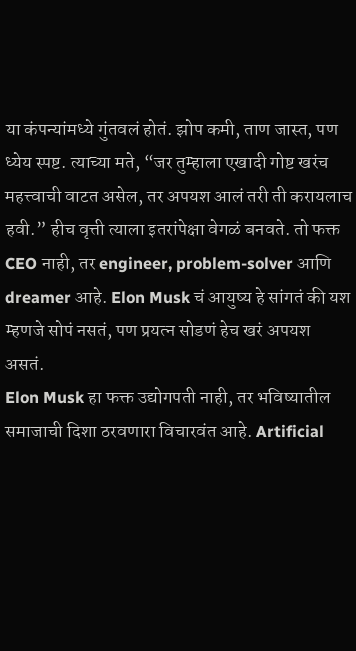या कंपन्यांमध्ये गुंतवलं होतं. झोप कमी, ताण जास्त, पण ध्येय स्पष्ट. त्याच्या मते, “जर तुम्हाला एखादी गोष्ट खरंच महत्त्वाची वाटत असेल, तर अपयश आलं तरी ती करायलाच हवी.” हीच वृत्ती त्याला इतरांपेक्षा वेगळं बनवते. तो फक्त CEO नाही, तर engineer, problem-solver आणि dreamer आहे. Elon Musk चं आयुष्य हे सांगतं की यश म्हणजे सोपं नसतं, पण प्रयत्न सोडणं हेच खरं अपयश असतं.
Elon Musk हा फक्त उद्योगपती नाही, तर भविष्यातील समाजाची दिशा ठरवणारा विचारवंत आहे. Artificial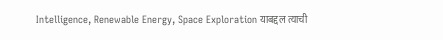Intelligence, Renewable Energy, Space Exploration याबद्दल त्याची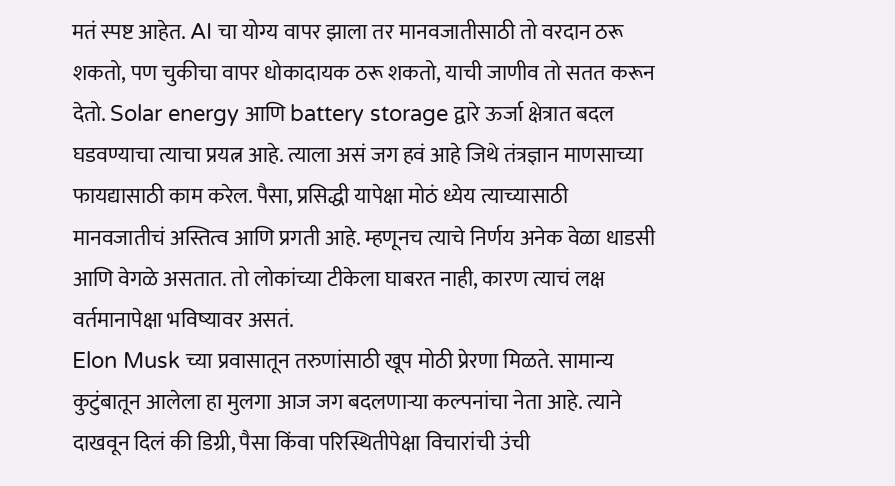मतं स्पष्ट आहेत. AI चा योग्य वापर झाला तर मानवजातीसाठी तो वरदान ठरू शकतो, पण चुकीचा वापर धोकादायक ठरू शकतो, याची जाणीव तो सतत करून देतो. Solar energy आणि battery storage द्वारे ऊर्जा क्षेत्रात बदल घडवण्याचा त्याचा प्रयत्न आहे. त्याला असं जग हवं आहे जिथे तंत्रज्ञान माणसाच्या फायद्यासाठी काम करेल. पैसा, प्रसिद्धी यापेक्षा मोठं ध्येय त्याच्यासाठी मानवजातीचं अस्तित्व आणि प्रगती आहे. म्हणूनच त्याचे निर्णय अनेक वेळा धाडसी आणि वेगळे असतात. तो लोकांच्या टीकेला घाबरत नाही, कारण त्याचं लक्ष वर्तमानापेक्षा भविष्यावर असतं.
Elon Musk च्या प्रवासातून तरुणांसाठी खूप मोठी प्रेरणा मिळते. सामान्य कुटुंबातून आलेला हा मुलगा आज जग बदलणाऱ्या कल्पनांचा नेता आहे. त्याने दाखवून दिलं की डिग्री, पैसा किंवा परिस्थितीपेक्षा विचारांची उंची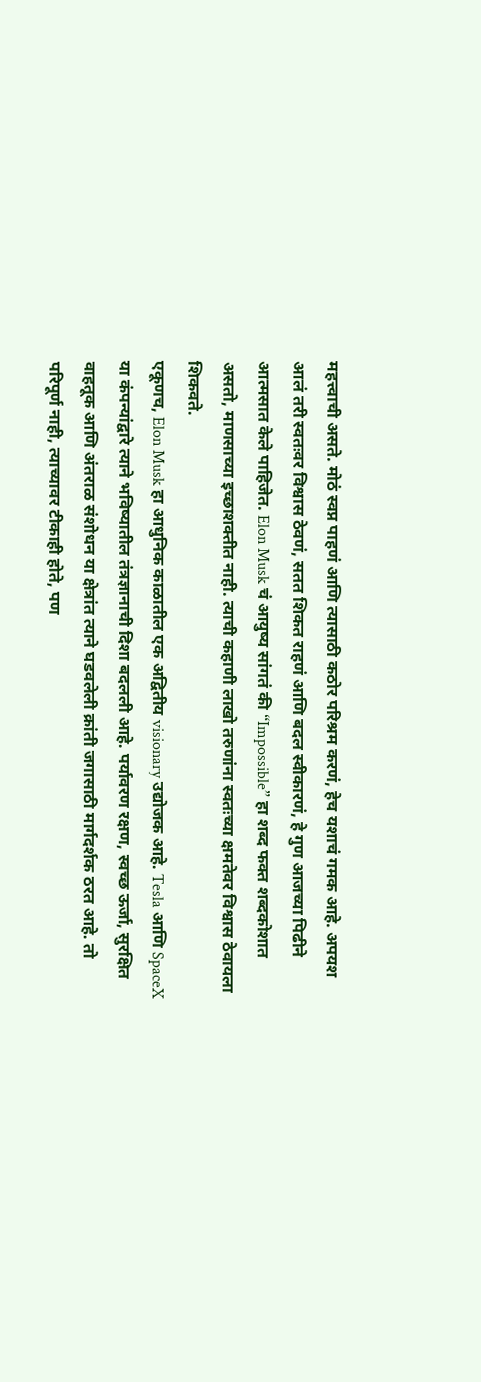महत्त्वाची असते. मोठं स्वप्न पाहणं आणि त्यासाठी कठोर परिश्रम करणं, हेच यशाचं गमक आहे. अपयश आलं तरी स्वतःवर विश्वास ठेवणं, सतत शिकत राहणं आणि बदल स्वीकारणं, हे गुण आजच्या पिढीने आत्मसात केले पाहिजेत. Elon Musk चं आयुष्य सांगतं की “Impossible” हा शब्द फक्त शब्दकोशात असतो, माणसाच्या इच्छाशक्तीत नाही. त्याची कहाणी लाखो तरुणांना स्वतःच्या क्षमतेवर विश्वास ठेवायला शिकवते.
एकूणच, Elon Musk हा आधुनिक काळातील एक अद्वितीय visionary उद्योजक आहे. Tesla आणि SpaceX या कंपन्यांद्वारे त्याने भविष्यातील तंत्रज्ञानाची दिशा बदलली आहे. पर्यावरण रक्षण, स्वच्छ ऊर्जा, सुरक्षित वाहतूक आणि अंतराळ संशोधन या क्षेत्रांत त्याने घडवलेली क्रांती जगासाठी मार्गदर्शक ठरत आहे. तो परिपूर्ण नाही, त्याच्यावर टीकाही होते, पण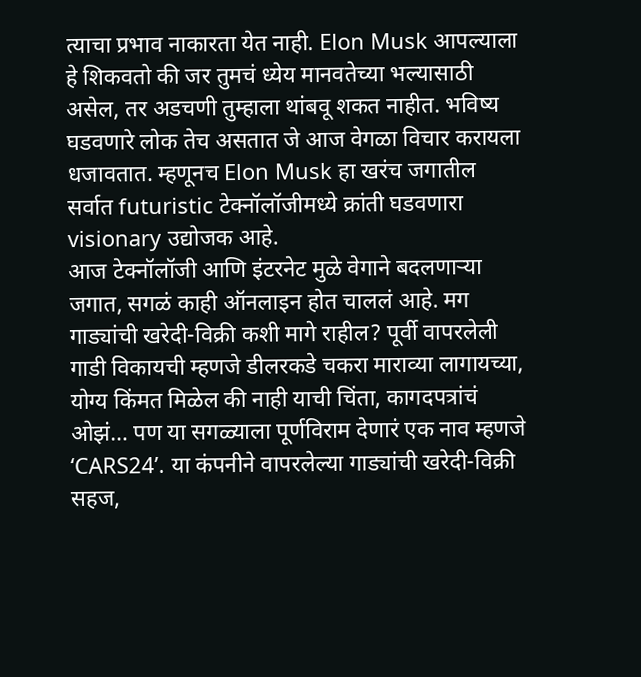त्याचा प्रभाव नाकारता येत नाही. Elon Musk आपल्याला हे शिकवतो की जर तुमचं ध्येय मानवतेच्या भल्यासाठी असेल, तर अडचणी तुम्हाला थांबवू शकत नाहीत. भविष्य घडवणारे लोक तेच असतात जे आज वेगळा विचार करायला धजावतात. म्हणूनच Elon Musk हा खरंच जगातील सर्वात futuristic टेक्नॉलॉजीमध्ये क्रांती घडवणारा visionary उद्योजक आहे.
आज टेक्नॉलॉजी आणि इंटरनेट मुळे वेगाने बदलणाऱ्या जगात, सगळं काही ऑनलाइन होत चाललं आहे. मग गाड्यांची खरेदी-विक्री कशी मागे राहील? पूर्वी वापरलेली गाडी विकायची म्हणजे डीलरकडे चकरा माराव्या लागायच्या, योग्य किंमत मिळेल की नाही याची चिंता, कागदपत्रांचं ओझं… पण या सगळ्याला पूर्णविराम देणारं एक नाव म्हणजे ‘CARS24’. या कंपनीने वापरलेल्या गाड्यांची खरेदी-विक्री सहज,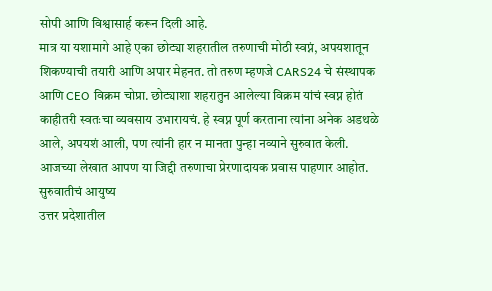सोपी आणि विश्वासार्ह करून दिली आहे.
मात्र या यशामागे आहे एका छोट्या शहरातील तरुणाची मोठी स्वप्नं, अपयशातून शिकण्याची तयारी आणि अपार मेहनत. तो तरुण म्हणजे CARS24 चे संस्थापक आणि CEO विक्रम चोप्रा. छोट्याशा शहरातुन आलेल्या विक्रम यांचं स्वप्न होतं काहीतरी स्वतःचा व्यवसाय उभारायचं. हे स्वप्न पूर्ण करताना त्यांना अनेक अडथळे आले, अपयशं आली, पण त्यांनी हार न मानता पुन्हा नव्याने सुरुवात केली. आजच्या लेखात आपण या जिद्दी तरुणाचा प्रेरणादायक प्रवास पाहणार आहोत.
सुरुवातीचं आयुष्य
उत्तर प्रदेशातील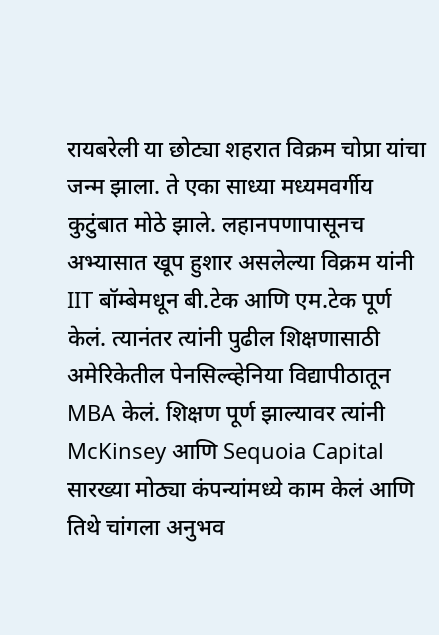रायबरेली या छोट्या शहरात विक्रम चोप्रा यांचा जन्म झाला. ते एका साध्या मध्यमवर्गीय कुटुंबात मोठे झाले. लहानपणापासूनच अभ्यासात खूप हुशार असलेल्या विक्रम यांनी IIT बॉम्बेमधून बी.टेक आणि एम.टेक पूर्ण केलं. त्यानंतर त्यांनी पुढील शिक्षणासाठी अमेरिकेतील पेनसिल्व्हेनिया विद्यापीठातून MBA केलं. शिक्षण पूर्ण झाल्यावर त्यांनी McKinsey आणि Sequoia Capital सारख्या मोठ्या कंपन्यांमध्ये काम केलं आणि तिथे चांगला अनुभव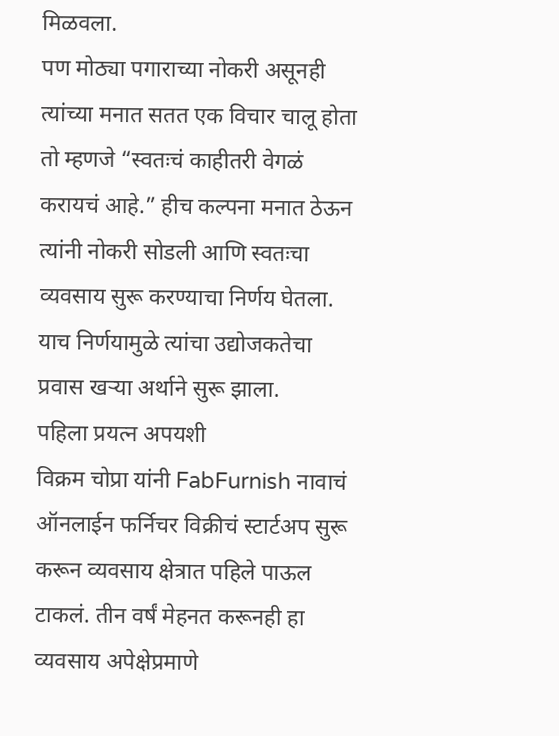मिळवला.
पण मोठ्या पगाराच्या नोकरी असूनही त्यांच्या मनात सतत एक विचार चालू होता तो म्हणजे “स्वतःचं काहीतरी वेगळं करायचं आहे.” हीच कल्पना मनात ठेऊन त्यांनी नोकरी सोडली आणि स्वतःचा व्यवसाय सुरू करण्याचा निर्णय घेतला. याच निर्णयामुळे त्यांचा उद्योजकतेचा प्रवास खऱ्या अर्थाने सुरू झाला.
पहिला प्रयत्न अपयशी
विक्रम चोप्रा यांनी FabFurnish नावाचं ऑनलाईन फर्निचर विक्रीचं स्टार्टअप सुरू करून व्यवसाय क्षेत्रात पहिले पाऊल टाकलं. तीन वर्षं मेहनत करूनही हा व्यवसाय अपेक्षेप्रमाणे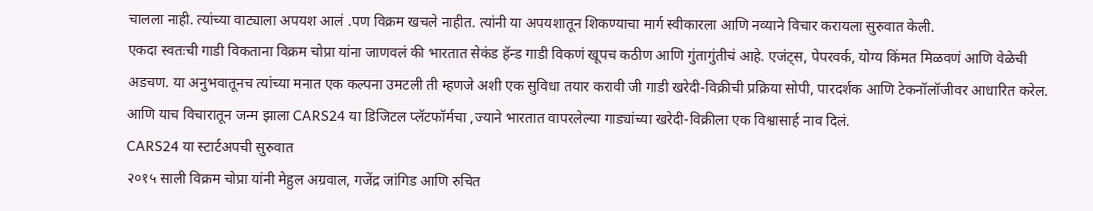चालला नाही. त्यांच्या वाट्याला अपयश आलं .पण विक्रम खचले नाहीत. त्यांनी या अपयशातून शिकण्याचा मार्ग स्वीकारला आणि नव्याने विचार करायला सुरुवात केली.
एकदा स्वतःची गाडी विकताना विक्रम चोप्रा यांना जाणवलं की भारतात सेकंड हॅन्ड गाडी विकणं खूपच कठीण आणि गुंतागुंतीचं आहे. एजंट्स, पेपरवर्क, योग्य किंमत मिळवणं आणि वेळेची अडचण. या अनुभवातूनच त्यांच्या मनात एक कल्पना उमटली ती म्हणजे अशी एक सुविधा तयार करावी जी गाडी खरेदी-विक्रीची प्रक्रिया सोपी, पारदर्शक आणि टेकनॉलॉजीवर आधारित करेल. आणि याच विचारातून जन्म झाला CARS24 या डिजिटल प्लॅटफॉर्मचा ,ज्याने भारतात वापरलेल्या गाड्यांच्या खरेदी-विक्रीला एक विश्वासार्ह नाव दिलं.
CARS24 या स्टार्टअपची सुरुवात
२०१५ साली विक्रम चोप्रा यांनी मेहुल अग्रवाल, गजेंद्र जांगिड आणि रुचित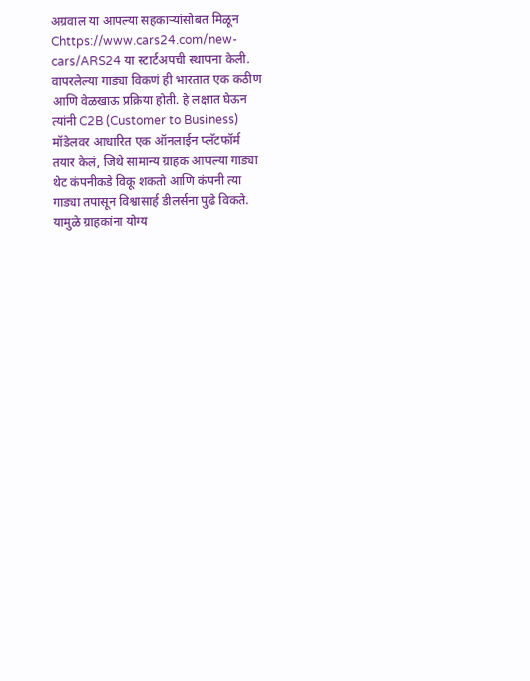अग्रवाल या आपल्या सहकाऱ्यांसोबत मिळून Chttps://www.cars24.com/new-cars/ARS24 या स्टार्टअपची स्थापना केली. वापरलेल्या गाड्या विकणं ही भारतात एक कठीण आणि वेळखाऊ प्रक्रिया होती. हे लक्षात घेऊन त्यांनी C2B (Customer to Business) मॉडेलवर आधारित एक ऑनलाईन प्लॅटफॉर्म तयार केलं, जिथे सामान्य ग्राहक आपल्या गाड्या थेट कंपनीकडे विकू शकतो आणि कंपनी त्या गाड्या तपासून विश्वासार्ह डीलर्सना पुढे विकते. यामुळे ग्राहकांना योग्य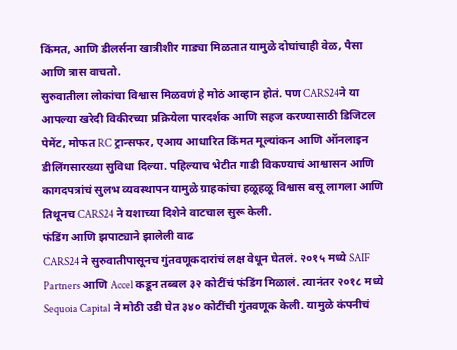किंमत, आणि डीलर्सना खात्रीशीर गाड्या मिळतात यामुळे दोघांचाही वेळ, पैसा आणि त्रास वाचतो.
सुरुवातीला लोकांचा विश्वास मिळवणं हे मोठं आव्हान होतं. पण CARS24ने या आपल्या खरेदी विकीरच्या प्रक्रियेला पारदर्शक आणि सहज करण्यासाठी डिजिटल पेमेंट, मोफत RC ट्रान्सफर, एआय आधारित किंमत मूल्यांकन आणि ऑनलाइन डीलिंगसारख्या सुविधा दिल्या. पहिल्याच भेटीत गाडी विकण्याचं आश्वासन आणि कागदपत्रांचं सुलभ व्यवस्थापन यामुळे ग्राहकांचा हळूहळू विश्वास बसू लागला आणि तिथूनच CARS24 ने यशाच्या दिशेने वाटचाल सुरू केली.
फंडिंग आणि झपाट्याने झालेली वाढ
CARS24 ने सुरुवातीपासूनच गुंतवणूकदारांचं लक्ष वेधून घेतलं. २०१५ मध्ये SAIF Partners आणि Accel कडून तब्बल ३२ कोटींचं फंडिंग मिळालं. त्यानंतर २०१८ मध्ये Sequoia Capital ने मोठी उडी घेत ३४० कोटींची गुंतवणूक केली. यामुळे कंपनीचं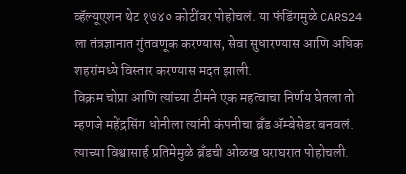व्हॅल्यूएशन थेट १७४० कोटींवर पोहोचलं. या फंडिंगमुळे CARS24 ला तंत्रज्ञानात गुंतवणूक करण्यास, सेवा सुधारण्यास आणि अधिक शहरांमध्ये विस्तार करण्यास मदत झाली.
विक्रम चोप्रा आणि त्यांच्या टीमने एक महत्वाचा निर्णय घेतला तो म्हणजे महेंद्रसिंग धोनीला त्यांनी कंपनीचा ब्रँड ॲम्बेसेडर बनवलं. त्याच्या विश्वासार्ह प्रतिमेमुळे ब्रँडची ओळख घराघरात पोहोचली.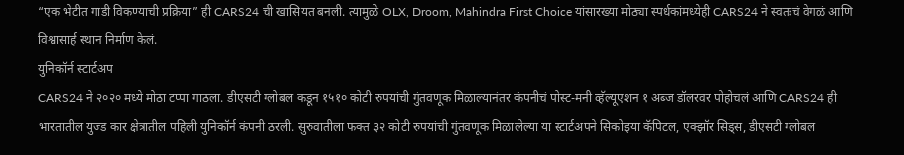“एक भेटीत गाडी विकण्याची प्रक्रिया” ही CARS24 ची खासियत बनली. त्यामुळे OLX, Droom, Mahindra First Choice यांसारख्या मोठ्या स्पर्धकांमध्येही CARS24 ने स्वतःचं वेगळं आणि विश्वासार्ह स्थान निर्माण केलं.
युनिकॉर्न स्टार्टअप
CARS24 ने २०२० मध्ये मोठा टप्पा गाठला. डीएसटी ग्लोबल कडून १५१० कोटी रुपयांची गुंतवणूक मिळाल्यानंतर कंपनीचं पोस्ट-मनी व्हॅल्यूएशन १ अब्ज डॉलरवर पोहोचलं आणि CARS24 ही भारतातील युज्ड कार क्षेत्रातील पहिली युनिकॉर्न कंपनी ठरली. सुरुवातीला फक्त ३२ कोटी रुपयांची गुंतवणूक मिळालेल्या या स्टार्टअपने सिकोइया कॅपिटल, एक्झॉर सिड्स, डीएसटी ग्लोबल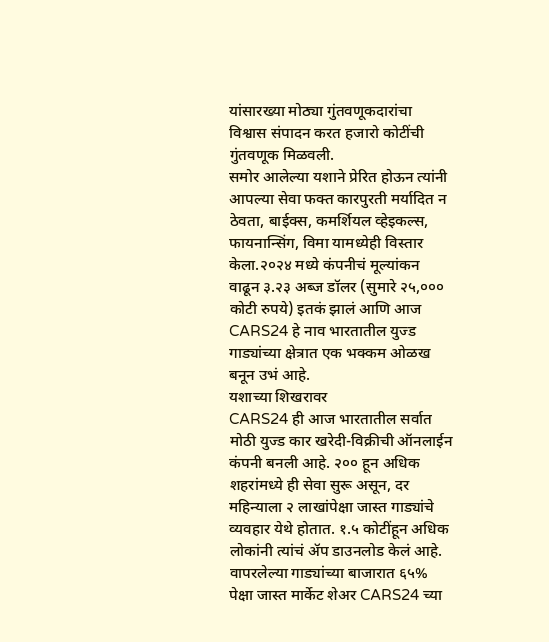यांसारख्या मोठ्या गुंतवणूकदारांचा विश्वास संपादन करत हजारो कोटींची गुंतवणूक मिळवली.
समोर आलेल्या यशाने प्रेरित होऊन त्यांनी आपल्या सेवा फक्त कारपुरती मर्यादित न ठेवता, बाईक्स, कमर्शियल व्हेइकल्स, फायनान्सिंग, विमा यामध्येही विस्तार केला.२०२४ मध्ये कंपनीचं मूल्यांकन वाढून ३.२३ अब्ज डॉलर (सुमारे २५,००० कोटी रुपये) इतकं झालं आणि आज CARS24 हे नाव भारतातील युज्ड गाड्यांच्या क्षेत्रात एक भक्कम ओळख बनून उभं आहे.
यशाच्या शिखरावर
CARS24 ही आज भारतातील सर्वात मोठी युज्ड कार खरेदी-विक्रीची ऑनलाईन कंपनी बनली आहे. २०० हून अधिक शहरांमध्ये ही सेवा सुरू असून, दर महिन्याला २ लाखांपेक्षा जास्त गाड्यांचे व्यवहार येथे होतात. १.५ कोटींहून अधिक लोकांनी त्यांचं ॲप डाउनलोड केलं आहे. वापरलेल्या गाड्यांच्या बाजारात ६५% पेक्षा जास्त मार्केट शेअर CARS24 च्या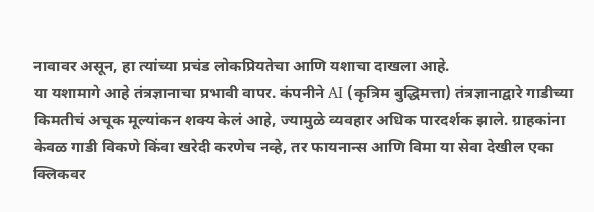नावावर असून, हा त्यांच्या प्रचंड लोकप्रियतेचा आणि यशाचा दाखला आहे.
या यशामागे आहे तंत्रज्ञानाचा प्रभावी वापर. कंपनीने AI (कृत्रिम बुद्धिमत्ता) तंत्रज्ञानाद्वारे गाडीच्या किमतीचं अचूक मूल्यांकन शक्य केलं आहे, ज्यामुळे व्यवहार अधिक पारदर्शक झाले. ग्राहकांना केवळ गाडी विकणे किंवा खरेदी करणेच नव्हे, तर फायनान्स आणि विमा या सेवा देखील एका क्लिकवर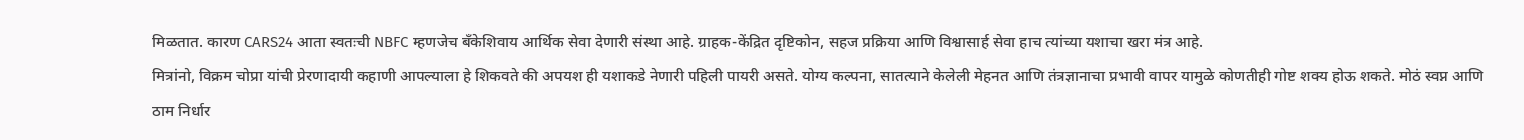मिळतात. कारण CARS24 आता स्वतःची NBFC म्हणजेच बँकेशिवाय आर्थिक सेवा देणारी संस्था आहे. ग्राहक-केंद्रित दृष्टिकोन, सहज प्रक्रिया आणि विश्वासार्ह सेवा हाच त्यांच्या यशाचा खरा मंत्र आहे.
मित्रांनो, विक्रम चोप्रा यांची प्रेरणादायी कहाणी आपल्याला हे शिकवते की अपयश ही यशाकडे नेणारी पहिली पायरी असते. योग्य कल्पना, सातत्याने केलेली मेहनत आणि तंत्रज्ञानाचा प्रभावी वापर यामुळे कोणतीही गोष्ट शक्य होऊ शकते. मोठं स्वप्न आणि ठाम निर्धार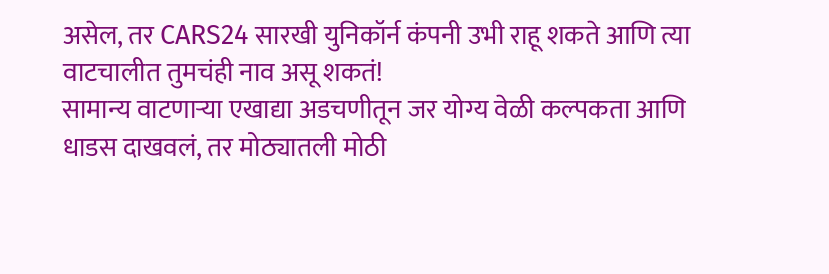असेल, तर CARS24 सारखी युनिकॉर्न कंपनी उभी राहू शकते आणि त्या वाटचालीत तुमचंही नाव असू शकतं!
सामान्य वाटणाऱ्या एखाद्या अडचणीतून जर योग्य वेळी कल्पकता आणि धाडस दाखवलं, तर मोठ्यातली मोठी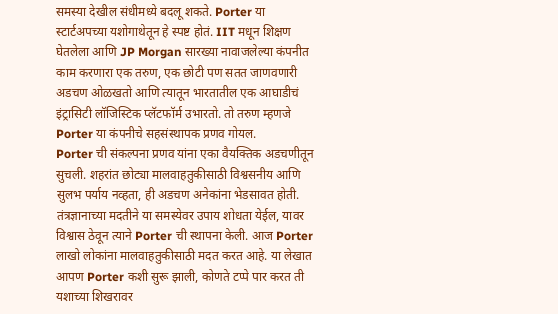समस्या देखील संधीमध्ये बदलू शकते. Porter या स्टार्टअपच्या यशोगाथेतून हे स्पष्ट होतं. IIT मधून शिक्षण घेतलेला आणि JP Morgan सारख्या नावाजलेल्या कंपनीत काम करणारा एक तरुण, एक छोटी पण सतत जाणवणारी अडचण ओळखतो आणि त्यातून भारतातील एक आघाडीचं इंट्रासिटी लॉजिस्टिक प्लॅटफॉर्म उभारतो. तो तरुण म्हणजे Porter या कंपनीचे सहसंस्थापक प्रणव गोयल.
Porter ची संकल्पना प्रणव यांना एका वैयक्तिक अडचणीतून सुचली. शहरांत छोट्या मालवाहतुकीसाठी विश्वसनीय आणि सुलभ पर्याय नव्हता, ही अडचण अनेकांना भेडसावत होती. तंत्रज्ञानाच्या मदतीने या समस्येवर उपाय शोधता येईल, यावर विश्वास ठेवून त्याने Porter ची स्थापना केली. आज Porter लाखो लोकांना मालवाहतुकीसाठी मदत करत आहे. या लेखात आपण Porter कशी सुरू झाली, कोणते टप्पे पार करत ती यशाच्या शिखरावर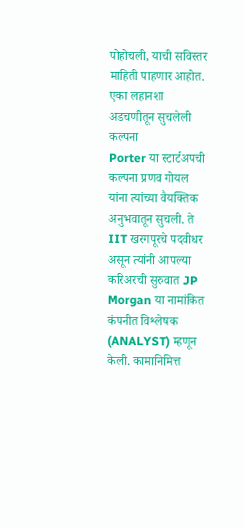पोहोचली, याची सविस्तर माहिती पाहणार आहोत.
एका लहानशा अडचणीतून सुचलेली कल्पना
Porter या स्टार्टअपची कल्पना प्रणव गोयल यांना त्यांच्या वैयक्तिक अनुभवातून सुचली. ते IIT खरगपूरचे पदवीधर असून त्यांनी आपल्या करिअरची सुरुवात JP Morgan या नामांकित कंपनीत विश्लेषक (ANALYST) म्हणून केली. कामानिमित्त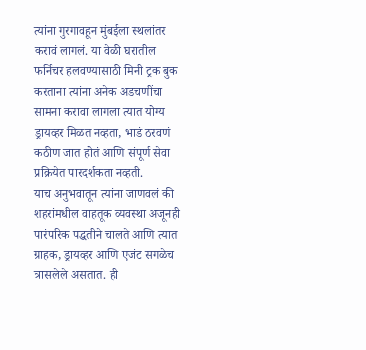त्यांना गुरगावहून मुंबईला स्थलांतर करावं लागलं. या वेळी घरातील फर्निचर हलवण्यासाठी मिनी ट्रक बुक करताना त्यांना अनेक अडचणींचा सामना करावा लागला त्यात योग्य ड्रायव्हर मिळत नव्हता, भाडं ठरवणं कठीण जात होतं आणि संपूर्ण सेवा प्रक्रियेत पारदर्शकता नव्हती.
याच अनुभवातून त्यांना जाणवलं की शहरांमधील वाहतूक व्यवस्था अजूनही पारंपरिक पद्धतीने चालते आणि त्यात ग्राहक, ड्रायव्हर आणि एजंट सगळेच त्रासलेले असतात. ही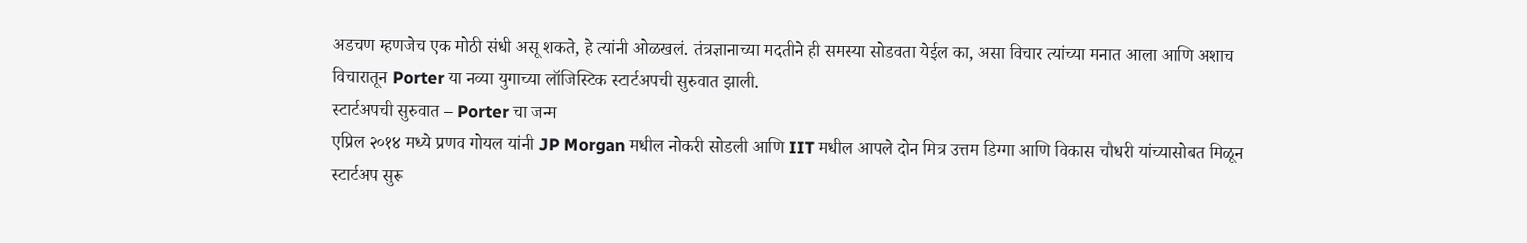अडचण म्हणजेच एक मोठी संधी असू शकते, हे त्यांनी ओळखलं. तंत्रज्ञानाच्या मदतीने ही समस्या सोडवता येईल का, असा विचार त्यांच्या मनात आला आणि अशाच विचारातून Porter या नव्या युगाच्या लॉजिस्टिक स्टार्टअपची सुरुवात झाली.
स्टार्टअपची सुरुवात – Porter चा जन्म
एप्रिल २०१४ मध्ये प्रणव गोयल यांनी JP Morgan मधील नोकरी सोडली आणि IIT मधील आपले दोन मित्र उत्तम डिग्गा आणि विकास चौधरी यांच्यासोबत मिळून स्टार्टअप सुरू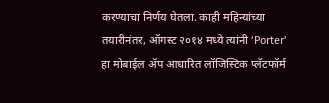करण्याचा निर्णय घेतला. काही महिन्यांच्या तयारीनंतर, ऑगस्ट २०१४ मध्ये त्यांनी ‘Porter’ हा मोबाईल ॲप आधारित लॉजिस्टिक प्लॅटफॉर्म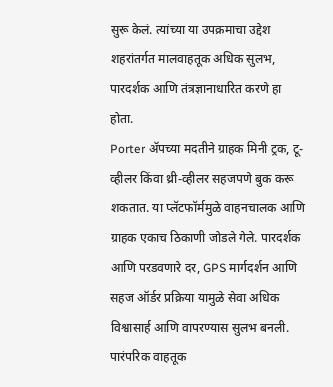सुरू केलं. त्यांच्या या उपक्रमाचा उद्देश शहरांतर्गत मालवाहतूक अधिक सुलभ, पारदर्शक आणि तंत्रज्ञानाधारित करणे हा होता.
Porter ॲपच्या मदतीने ग्राहक मिनी ट्रक, टू-व्हीलर किंवा थ्री-व्हीलर सहजपणे बुक करू शकतात. या प्लॅटफॉर्ममुळे वाहनचालक आणि ग्राहक एकाच ठिकाणी जोडले गेले. पारदर्शक आणि परडवणारे दर, GPS मार्गदर्शन आणि सहज ऑर्डर प्रक्रिया यामुळे सेवा अधिक विश्वासार्ह आणि वापरण्यास सुलभ बनली. पारंपरिक वाहतूक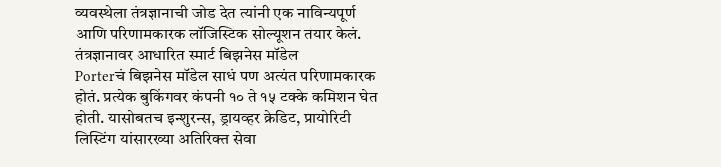व्यवस्थेला तंत्रज्ञानाची जोड देत त्यांनी एक नाविन्यपूर्ण आणि परिणामकारक लॉजिस्टिक सोल्यूशन तयार केलं.
तंत्रज्ञानावर आधारित स्मार्ट बिझनेस मॉडेल
Porterचं बिझनेस मॉडेल साधं पण अत्यंत परिणामकारक होतं. प्रत्येक बुकिंगवर कंपनी १० ते १५ टक्के कमिशन घेत होती. यासोबतच इन्शुरन्स, ड्रायव्हर क्रेडिट, प्रायोरिटी लिस्टिंग यांसारख्या अतिरिक्त सेवा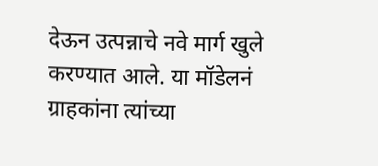देऊन उत्पन्नाचे नवे मार्ग खुले करण्यात आले. या मॉडेलनं ग्राहकांना त्यांच्या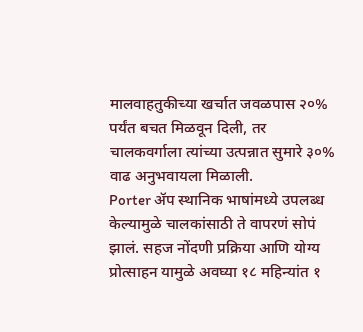मालवाहतुकीच्या खर्चात जवळपास २०% पर्यंत बचत मिळवून दिली, तर चालकवर्गाला त्यांच्या उत्पन्नात सुमारे ३०% वाढ अनुभवायला मिळाली.
Porter ॲप स्थानिक भाषांमध्ये उपलब्ध केल्यामुळे चालकांसाठी ते वापरणं सोपं झालं. सहज नोंदणी प्रक्रिया आणि योग्य प्रोत्साहन यामुळे अवघ्या १८ महिन्यांत १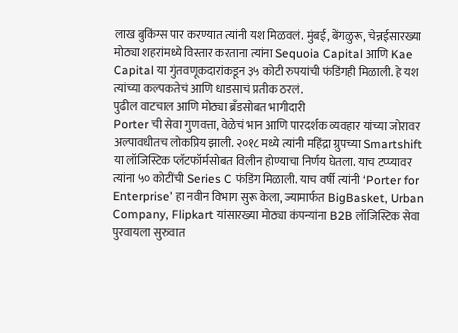लाख बुकिंग्स पार करण्यात त्यांनी यश मिळवलं. मुंबई, बेंगळुरू, चेन्नईसारख्या मोठ्या शहरांमध्ये विस्तार करताना त्यांना Sequoia Capital आणि Kae Capital या गुंतवणूकदारांकडून ३५ कोटी रुपयांची फंडिंगही मिळाली. हे यश त्यांच्या कल्पकतेचं आणि धाडसाचं प्रतीक ठरलं.
पुढील वाटचाल आणि मोठ्या ब्रँडसोबत भागीदारी
Porter ची सेवा गुणवत्ता, वेळेचं भान आणि पारदर्शक व्यवहार यांच्या जोरावर अल्पावधीतच लोकप्रिय झाली. २०१८ मध्ये त्यांनी महिंद्रा ग्रुपच्या Smartshift या लॉजिस्टिक प्लॅटफॉर्मसोबत विलीन होण्याचा निर्णय घेतला. याच टप्प्यावर त्यांना ५० कोटींची Series C फंडिंग मिळाली. याच वर्षी त्यांनी ‘Porter for Enterprise’ हा नवीन विभाग सुरू केला, ज्यामार्फत BigBasket, Urban Company, Flipkart यांसारख्या मोठ्या कंपन्यांना B2B लॉजिस्टिक सेवा पुरवायला सुरुवात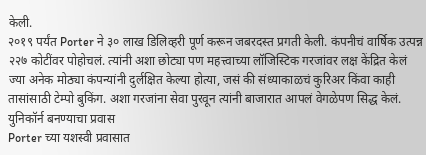केली.
२०१९ पर्यंत Porter ने ३० लाख डिलिव्हरी पूर्ण करून जबरदस्त प्रगती केली. कंपनीचं वार्षिक उत्पन्न २२७ कोटींवर पोहोचलं. त्यांनी अशा छोट्या पण महत्त्वाच्या लॉजिस्टिक गरजांवर लक्ष केंद्रित केलं ज्या अनेक मोठ्या कंपन्यांनी दुर्लक्षित केल्या होत्या, जसं की संध्याकाळचं कुरिअर किंवा काही तासांसाठी टेम्पो बुकिंग. अशा गरजांना सेवा पुरवून त्यांनी बाजारात आपलं वेगळेपण सिद्ध केलं.
युनिकॉर्न बनण्याचा प्रवास
Porter च्या यशस्वी प्रवासात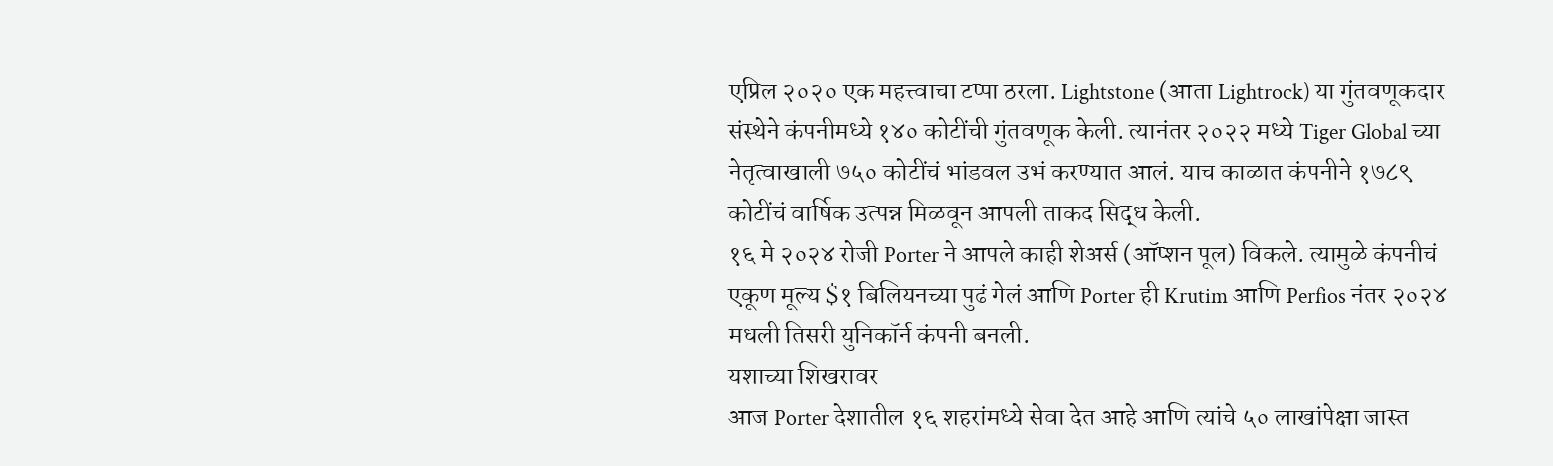एप्रिल २०२० एक महत्त्वाचा टप्पा ठरला. Lightstone (आता Lightrock) या गुंतवणूकदार संस्थेने कंपनीमध्ये १४० कोटींची गुंतवणूक केली. त्यानंतर २०२२ मध्ये Tiger Global च्या नेतृत्वाखाली ७५० कोटींचं भांडवल उभं करण्यात आलं. याच काळात कंपनीने १७८९ कोटींचं वार्षिक उत्पन्न मिळवून आपली ताकद सिद्ध केली.
१६ मे २०२४ रोजी Porter ने आपले काही शेअर्स (ऑप्शन पूल) विकले. त्यामुळे कंपनीचं एकूण मूल्य $१ बिलियनच्या पुढं गेलं आणि Porter ही Krutim आणि Perfios नंतर २०२४ मधली तिसरी युनिकॉर्न कंपनी बनली.
यशाच्या शिखरावर
आज Porter देशातील १६ शहरांमध्ये सेवा देत आहे आणि त्यांचे ५० लाखांपेक्षा जास्त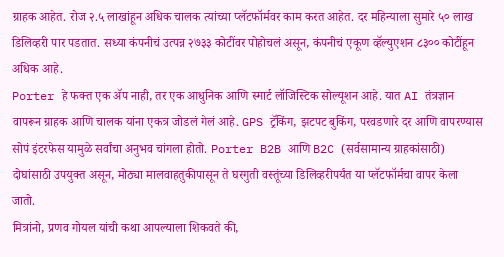ग्राहक आहेत. रोज २.५ लाखांहून अधिक चालक त्यांच्या प्लॅटफॉर्मवर काम करत आहेत. दर महिन्याला सुमारे ५० लाख डिलिव्हरी पार पडतात. सध्या कंपनीचं उत्पन्न २७३३ कोटींवर पोहोचलं असून, कंपनीचं एकूण व्हॅल्युएशन ८३०० कोटींहून अधिक आहे.
Porter हे फक्त एक ॲप नाही, तर एक आधुनिक आणि स्मार्ट लॉजिस्टिक सोल्यूशन आहे. यात AI तंत्रज्ञान वापरून ग्राहक आणि चालक यांना एकत्र जोडलं गेलं आहे. GPS ट्रॅकिंग, झटपट बुकिंग, परवडणारे दर आणि वापरण्यास सोपं इंटरफेस यामुळे सर्वांचा अनुभव चांगला होतो. Porter B2B आणि B2C (सर्वसामान्य ग्राहकांसाठी) दोघांसाठी उपयुक्त असून, मोठ्या मालवाहतुकीपासून ते घरगुती वस्तूंच्या डिलिव्हरीपर्यंत या प्लॅटफॉर्मचा वापर केला जातो.
मित्रांनो, प्रणव गोयल यांची कथा आपल्याला शिकवते की,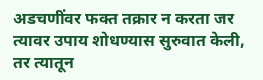अडचणींवर फक्त तक्रार न करता जर त्यावर उपाय शोधण्यास सुरुवात केली, तर त्यातून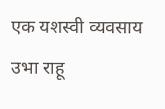एक यशस्वी व्यवसाय उभा राहू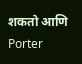शकतो आणि Porter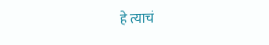हे त्याचं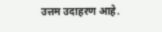उत्तम उदाहरण आहे.